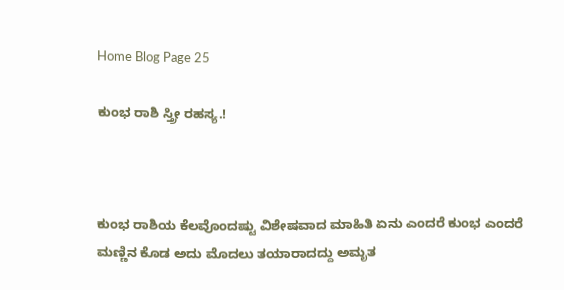Home Blog Page 25

ಕುಂಭ ರಾಶಿ ಸ್ತ್ರೀ ರಹಸ್ಯ.!



ಕುಂಭ ರಾಶಿಯ ಕೆಲವೊಂದಷ್ಟು ವಿಶೇಷವಾದ ಮಾಹಿತಿ ಏನು ಎಂದರೆ ಕುಂಭ ಎಂದರೆ ಮಣ್ಣಿನ ಕೊಡ ಅದು ಮೊದಲು ತಯಾರಾದದ್ದು ಅಮೃತ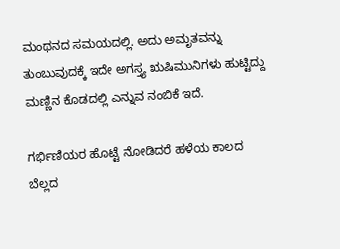ಮಂಥನದ ಸಮಯದಲ್ಲಿ. ಅದು ಅಮೃತವನ್ನು ತುಂಬುವುದಕ್ಕೆ ಇದೇ ಅಗಸ್ತ್ಯ ಋಷಿಮುನಿಗಳು ಹುಟ್ಟಿದ್ದು ಮಣ್ಣಿನ ಕೊಡದಲ್ಲಿ ಎನ್ನುವ ನಂಬಿಕೆ ಇದೆ.

ಗರ್ಭಿಣಿಯರ ಹೊಟ್ಟೆ ನೋಡಿದರೆ ಹಳೆಯ ಕಾಲದ ಬೆಲ್ಲದ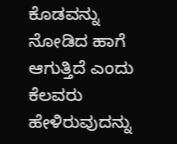ಕೊಡವನ್ನು ನೋಡಿದ ಹಾಗೆ ಆಗುತ್ತಿದೆ ಎಂದು ಕೆಲವರು ಹೇಳಿರುವುದನ್ನು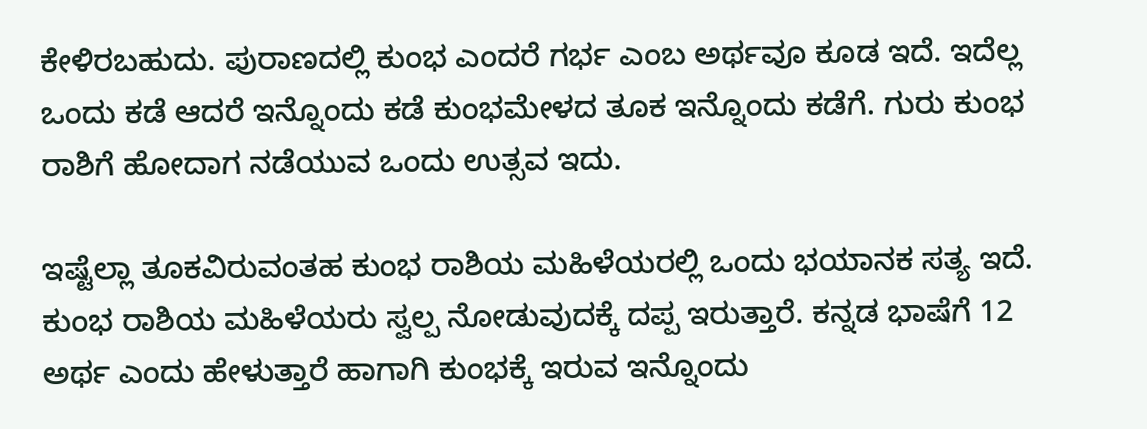ಕೇಳಿರಬಹುದು. ಪುರಾಣದಲ್ಲಿ ಕುಂಭ ಎಂದರೆ ಗರ್ಭ ಎಂಬ ಅರ್ಥವೂ ಕೂಡ ಇದೆ. ಇದೆಲ್ಲ ಒಂದು ಕಡೆ ಆದರೆ ಇನ್ನೊಂದು ಕಡೆ ಕುಂಭಮೇಳದ ತೂಕ ಇನ್ನೊಂದು ಕಡೆಗೆ. ಗುರು ಕುಂಭ ರಾಶಿಗೆ ಹೋದಾಗ ನಡೆಯುವ ಒಂದು ಉತ್ಸವ ಇದು.

ಇಷ್ಟೆಲ್ಲಾ ತೂಕವಿರುವಂತಹ ಕುಂಭ ರಾಶಿಯ ಮಹಿಳೆಯರಲ್ಲಿ ಒಂದು ಭಯಾನಕ ಸತ್ಯ ಇದೆ. ಕುಂಭ ರಾಶಿಯ ಮಹಿಳೆಯರು ಸ್ವಲ್ಪ ನೋಡುವುದಕ್ಕೆ ದಪ್ಪ ಇರುತ್ತಾರೆ. ಕನ್ನಡ ಭಾಷೆಗೆ 12 ಅರ್ಥ ಎಂದು ಹೇಳುತ್ತಾರೆ ಹಾಗಾಗಿ ಕುಂಭಕ್ಕೆ ಇರುವ ಇನ್ನೊಂದು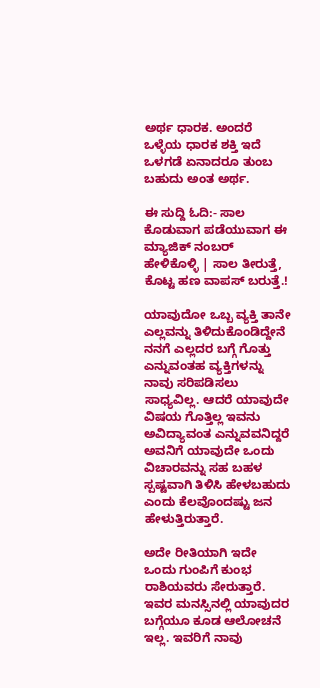ಅರ್ಥ ಧಾರಕ. ಅಂದರೆ ಒಳ್ಳೆಯ ಧಾರಕ ಶಕ್ತಿ ಇದೆ ಒಳಗಡೆ ಏನಾದರೂ ತುಂಬ ಬಹುದು ಅಂತ ಅರ್ಥ.

ಈ ಸುದ್ದಿ ಓದಿ:- ಸಾಲ ಕೊಡುವಾಗ ಪಡೆಯುವಾಗ ಈ ಮ್ಯಾಜಿಕ್ ನಂಬ‌ರ್ ಹೇಳಿಕೊಳ್ಳಿ | ಸಾಲ ತೀರುತ್ತೆ, ಕೊಟ್ಟ ಹಣ ವಾಪಸ್ ಬರುತ್ತೆ.!

ಯಾವುದೋ ಒಬ್ಬ ವ್ಯಕ್ತಿ ತಾನೇ ಎಲ್ಲವನ್ನು ತಿಳಿದುಕೊಂಡಿದ್ದೇನೆ ನನಗೆ ಎಲ್ಲದರ ಬಗ್ಗೆ ಗೊತ್ತು ಎನ್ನುವಂತಹ ವ್ಯಕ್ತಿಗಳನ್ನು ನಾವು ಸರಿಪಡಿಸಲು ಸಾಧ್ಯವಿಲ್ಲ. ಆದರೆ ಯಾವುದೇ ವಿಷಯ ಗೊತ್ತಿಲ್ಲ ಇವನು ಅವಿದ್ಯಾವಂತ ಎನ್ನುವವನಿದ್ದರೆ ಅವನಿಗೆ ಯಾವುದೇ ಒಂದು ವಿಚಾರವನ್ನು ಸಹ ಬಹಳ ಸ್ಪಷ್ಟವಾಗಿ ತಿಳಿಸಿ ಹೇಳಬಹುದು ಎಂದು ಕೆಲವೊಂದಷ್ಟು ಜನ ಹೇಳುತ್ತಿರುತ್ತಾರೆ.

ಅದೇ ರೀತಿಯಾಗಿ ಇದೇ ಒಂದು ಗುಂಪಿಗೆ ಕುಂಭ ರಾಶಿಯವರು ಸೇರುತ್ತಾರೆ. ಇವರ ಮನಸ್ಸಿನಲ್ಲಿ ಯಾವುದರ ಬಗ್ಗೆಯೂ ಕೂಡ ಆಲೋಚನೆ ಇಲ್ಲ. ಇವರಿಗೆ ನಾವು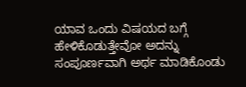ಯಾವ ಒಂದು ವಿಷಯದ ಬಗ್ಗೆ ಹೇಳಿಕೊಡುತ್ತೇವೋ ಅದನ್ನು ಸಂಪೂರ್ಣವಾಗಿ ಅರ್ಥ ಮಾಡಿಕೊಂಡು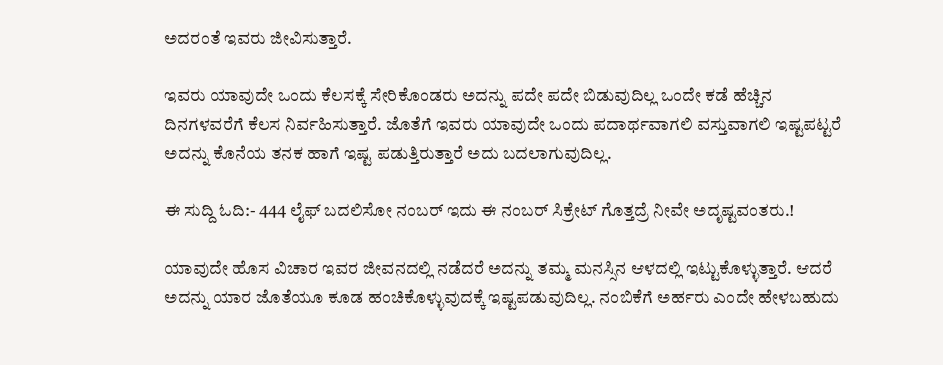ಅದರಂತೆ ಇವರು ಜೀವಿಸುತ್ತಾರೆ.

ಇವರು ಯಾವುದೇ ಒಂದು ಕೆಲಸಕ್ಕೆ ಸೇರಿಕೊಂಡರು ಅದನ್ನು ಪದೇ ಪದೇ ಬಿಡುವುದಿಲ್ಲ ಒಂದೇ ಕಡೆ ಹೆಚ್ಚಿನ ದಿನಗಳವರೆಗೆ ಕೆಲಸ ನಿರ್ವಹಿಸುತ್ತಾರೆ. ಜೊತೆಗೆ ಇವರು ಯಾವುದೇ ಒಂದು ಪದಾರ್ಥವಾಗಲಿ ವಸ್ತುವಾಗಲಿ ಇಷ್ಟಪಟ್ಟರೆ ಅದನ್ನು ಕೊನೆಯ ತನಕ ಹಾಗೆ ಇಷ್ಟ ಪಡುತ್ತಿರುತ್ತಾರೆ ಅದು ಬದಲಾಗುವುದಿಲ್ಲ.

ಈ ಸುದ್ದಿ ಓದಿ:- 444 ಲೈಫ್ ಬದಲಿಸೋ ನಂಬರ್ ಇದು ಈ ನಂಬರ್ ಸಿಕ್ರೇಟ್ ಗೊತ್ತದ್ರೆ ನೀವೇ ಅದೃಷ್ಟವಂತರು.!

ಯಾವುದೇ ಹೊಸ ವಿಚಾರ ಇವರ ಜೀವನದಲ್ಲಿ ನಡೆದರೆ ಅದನ್ನು ತಮ್ಮ ಮನಸ್ಸಿನ ಆಳದಲ್ಲಿ ಇಟ್ಟುಕೊಳ್ಳುತ್ತಾರೆ. ಆದರೆ ಅದನ್ನು ಯಾರ ಜೊತೆಯೂ ಕೂಡ ಹಂಚಿಕೊಳ್ಳುವುದಕ್ಕೆ ಇಷ್ಟಪಡುವುದಿಲ್ಲ. ನಂಬಿಕೆಗೆ ಅರ್ಹರು ಎಂದೇ ಹೇಳಬಹುದು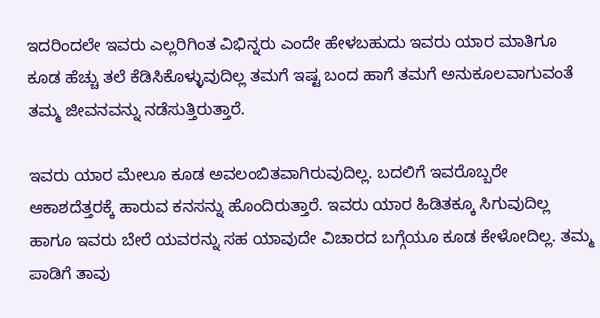ಇದರಿಂದಲೇ ಇವರು ಎಲ್ಲರಿಗಿಂತ ವಿಭಿನ್ನರು ಎಂದೇ ಹೇಳಬಹುದು ಇವರು ಯಾರ ಮಾತಿಗೂ ಕೂಡ ಹೆಚ್ಚು ತಲೆ ಕೆಡಿಸಿಕೊಳ್ಳುವುದಿಲ್ಲ ತಮಗೆ ಇಷ್ಟ ಬಂದ ಹಾಗೆ ತಮಗೆ ಅನುಕೂಲವಾಗುವಂತೆ ತಮ್ಮ ಜೀವನವನ್ನು ನಡೆಸುತ್ತಿರುತ್ತಾರೆ.

ಇವರು ಯಾರ ಮೇಲೂ ಕೂಡ ಅವಲಂಬಿತವಾಗಿರುವುದಿಲ್ಲ. ಬದಲಿಗೆ ಇವರೊಬ್ಬರೇ ಆಕಾಶದೆತ್ತರಕ್ಕೆ ಹಾರುವ ಕನಸನ್ನು ಹೊಂದಿರುತ್ತಾರೆ. ಇವರು ಯಾರ ಹಿಡಿತಕ್ಕೂ ಸಿಗುವುದಿಲ್ಲ ಹಾಗೂ ಇವರು ಬೇರೆ ಯವರನ್ನು ಸಹ ಯಾವುದೇ ವಿಚಾರದ ಬಗ್ಗೆಯೂ ಕೂಡ ಕೇಳೋದಿಲ್ಲ. ತಮ್ಮ ಪಾಡಿಗೆ ತಾವು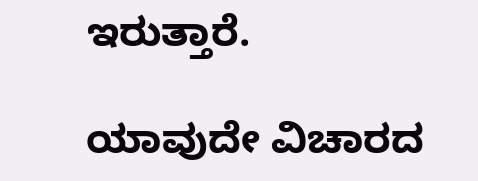ಇರುತ್ತಾರೆ.

ಯಾವುದೇ ವಿಚಾರದ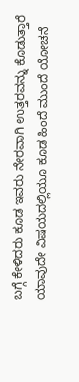ಬಗ್ಗೆ ಕೇಳಿದರು ಕೂಡ ಇವರು ನೇರವಾಗಿ ಉತ್ತರವನ್ನು ಕೊಡುತ್ತಾರೆ ಯಾವುದೇ ವಿಷಯದಲ್ಲಿಯೂ ಕೂಡ ಹಿಂದೆ ಮುಂದೆ ಯೋಚನೆ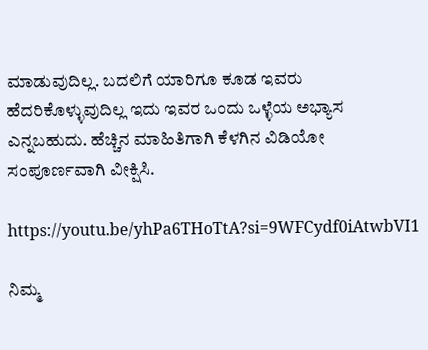ಮಾಡುವುದಿಲ್ಲ. ಬದಲಿಗೆ ಯಾರಿಗೂ ಕೂಡ ಇವರು ಹೆದರಿಕೊಳ್ಳುವುದಿಲ್ಲ ಇದು ಇವರ ಒಂದು ಒಳ್ಳೆಯ ಅಭ್ಯಾಸ ಎನ್ನಬಹುದು. ಹೆಚ್ಚಿನ ಮಾಹಿತಿಗಾಗಿ ಕೆಳಗಿನ ವಿಡಿಯೋ ಸಂಪೂರ್ಣವಾಗಿ ವೀಕ್ಷಿಸಿ.

https://youtu.be/yhPa6THoTtA?si=9WFCydf0iAtwbVI1

ನಿಮ್ಮ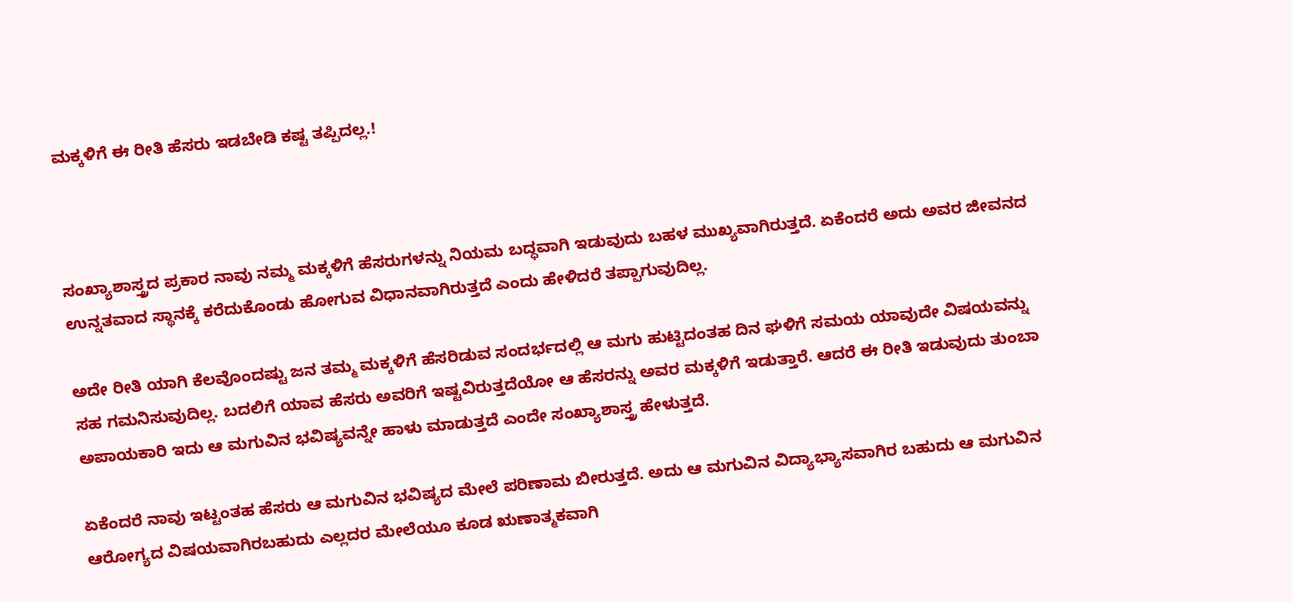ಮಕ್ಕಳಿಗೆ ಈ ರೀತಿ ಹೆಸರು ಇಡಬೇಡಿ ಕಷ್ಟ ತಪ್ಪಿದಲ್ಲ.!



ಸಂಖ್ಯಾಶಾಸ್ತ್ರದ ಪ್ರಕಾರ ನಾವು ನಮ್ಮ ಮಕ್ಕಳಿಗೆ ಹೆಸರುಗಳನ್ನು ನಿಯಮ ಬದ್ಧವಾಗಿ ಇಡುವುದು ಬಹಳ ಮುಖ್ಯವಾಗಿರುತ್ತದೆ. ಏಕೆಂದರೆ ಅದು ಅವರ ಜೀವನದ ಉನ್ನತವಾದ ಸ್ಥಾನಕ್ಕೆ ಕರೆದುಕೊಂಡು ಹೋಗುವ ವಿಧಾನವಾಗಿರುತ್ತದೆ ಎಂದು ಹೇಳಿದರೆ ತಪ್ಪಾಗುವುದಿಲ್ಲ.

ಅದೇ ರೀತಿ ಯಾಗಿ ಕೆಲವೊಂದಷ್ಟು ಜನ ತಮ್ಮ ಮಕ್ಕಳಿಗೆ ಹೆಸರಿಡುವ ಸಂದರ್ಭದಲ್ಲಿ ಆ ಮಗು ಹುಟ್ಟಿದಂತಹ ದಿನ ಘಳಿಗೆ ಸಮಯ ಯಾವುದೇ ವಿಷಯವನ್ನು ಸಹ ಗಮನಿಸುವುದಿಲ್ಲ. ಬದಲಿಗೆ ಯಾವ ಹೆಸರು ಅವರಿಗೆ ಇಷ್ಟವಿರುತ್ತದೆಯೋ ಆ ಹೆಸರನ್ನು ಅವರ ಮಕ್ಕಳಿಗೆ ಇಡುತ್ತಾರೆ. ಆದರೆ ಈ ರೀತಿ ಇಡುವುದು ತುಂಬಾ ಅಪಾಯಕಾರಿ ಇದು ಆ ಮಗುವಿನ ಭವಿಷ್ಯವನ್ನೇ ಹಾಳು ಮಾಡುತ್ತದೆ ಎಂದೇ ಸಂಖ್ಯಾಶಾಸ್ತ್ರ ಹೇಳುತ್ತದೆ.

ಏಕೆಂದರೆ ನಾವು ಇಟ್ಟಂತಹ ಹೆಸರು ಆ ಮಗುವಿನ ಭವಿಷ್ಯದ ಮೇಲೆ ಪರಿಣಾಮ ಬೀರುತ್ತದೆ. ಅದು ಆ ಮಗುವಿನ ವಿದ್ಯಾಭ್ಯಾಸವಾಗಿರ ಬಹುದು ಆ ಮಗುವಿನ ಆರೋಗ್ಯದ ವಿಷಯವಾಗಿರಬಹುದು ಎಲ್ಲದರ ಮೇಲೆಯೂ ಕೂಡ ಋಣಾತ್ಮಕವಾಗಿ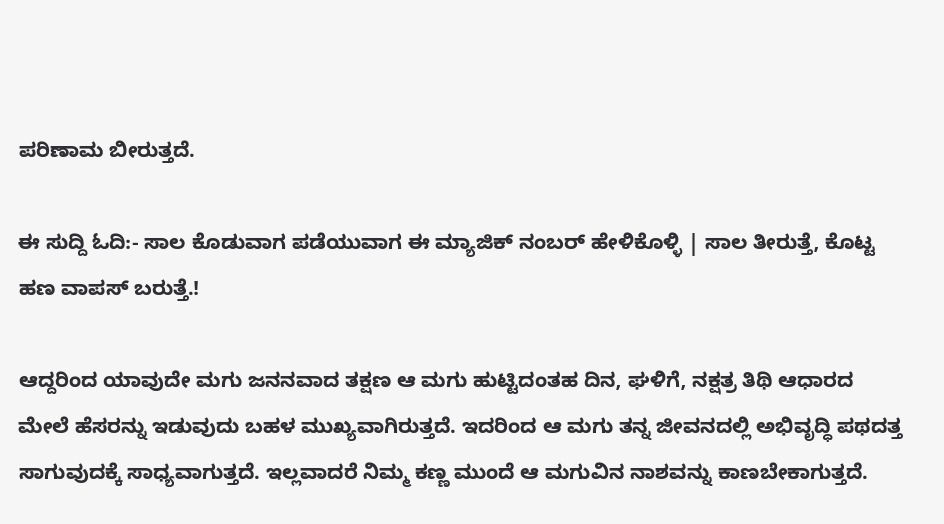ಪರಿಣಾಮ ಬೀರುತ್ತದೆ.

ಈ ಸುದ್ದಿ ಓದಿ:- ಸಾಲ ಕೊಡುವಾಗ ಪಡೆಯುವಾಗ ಈ ಮ್ಯಾಜಿಕ್ ನಂಬ‌ರ್ ಹೇಳಿಕೊಳ್ಳಿ | ಸಾಲ ತೀರುತ್ತೆ, ಕೊಟ್ಟ ಹಣ ವಾಪಸ್ ಬರುತ್ತೆ.!

ಆದ್ದರಿಂದ ಯಾವುದೇ ಮಗು ಜನನವಾದ ತಕ್ಷಣ ಆ ಮಗು ಹುಟ್ಟಿದಂತಹ ದಿನ, ಘಳಿಗೆ, ನಕ್ಷತ್ರ ತಿಥಿ ಆಧಾರದ ಮೇಲೆ ಹೆಸರನ್ನು ಇಡುವುದು ಬಹಳ ಮುಖ್ಯವಾಗಿರುತ್ತದೆ. ಇದರಿಂದ ಆ ಮಗು ತನ್ನ ಜೀವನದಲ್ಲಿ ಅಭಿವೃದ್ಧಿ ಪಥದತ್ತ ಸಾಗುವುದಕ್ಕೆ ಸಾಧ್ಯವಾಗುತ್ತದೆ. ಇಲ್ಲವಾದರೆ ನಿಮ್ಮ ಕಣ್ಣ ಮುಂದೆ ಆ ಮಗುವಿನ ನಾಶವನ್ನು ಕಾಣಬೇಕಾಗುತ್ತದೆ.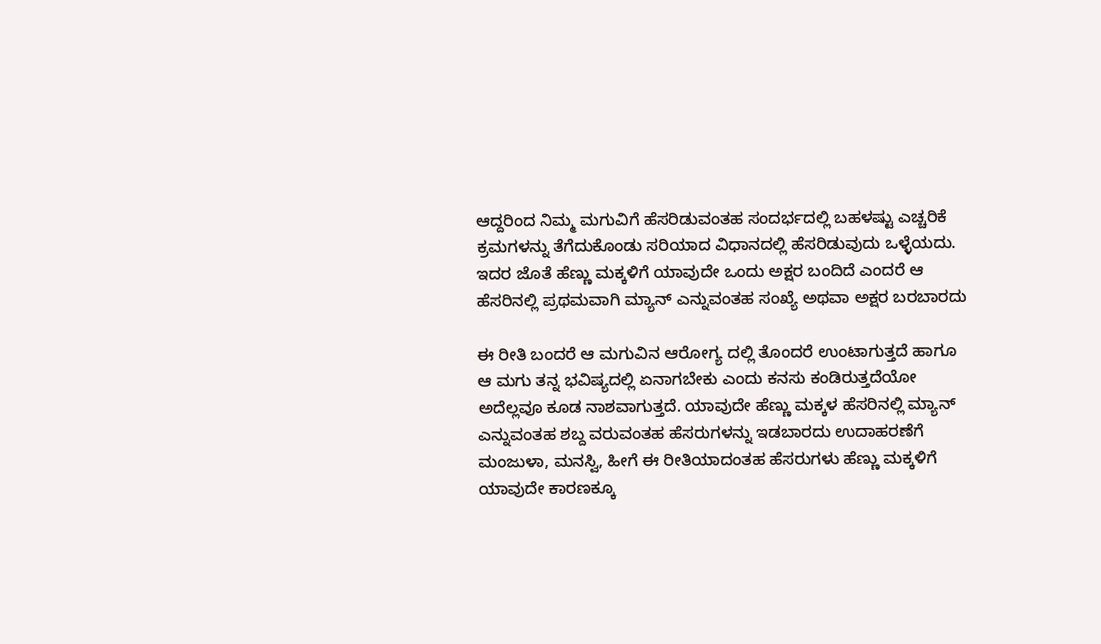ಆದ್ದರಿಂದ ನಿಮ್ಮ ಮಗುವಿಗೆ ಹೆಸರಿಡುವಂತಹ ಸಂದರ್ಭದಲ್ಲಿ ಬಹಳಷ್ಟು ಎಚ್ಚರಿಕೆ ಕ್ರಮಗಳನ್ನು ತೆಗೆದುಕೊಂಡು ಸರಿಯಾದ ವಿಧಾನದಲ್ಲಿ ಹೆಸರಿಡುವುದು ಒಳ್ಳೆಯದು. ಇದರ ಜೊತೆ ಹೆಣ್ಣು ಮಕ್ಕಳಿಗೆ ಯಾವುದೇ ಒಂದು ಅಕ್ಷರ ಬಂದಿದೆ ಎಂದರೆ ಆ ಹೆಸರಿನಲ್ಲಿ ಪ್ರಥಮವಾಗಿ ಮ್ಯಾನ್ ಎನ್ನುವಂತಹ ಸಂಖ್ಯೆ ಅಥವಾ ಅಕ್ಷರ ಬರಬಾರದು‌

ಈ ರೀತಿ ಬಂದರೆ ಆ ಮಗುವಿನ ಆರೋಗ್ಯ ದಲ್ಲಿ ತೊಂದರೆ ಉಂಟಾಗುತ್ತದೆ ಹಾಗೂ ಆ ಮಗು ತನ್ನ ಭವಿಷ್ಯದಲ್ಲಿ ಏನಾಗಬೇಕು ಎಂದು ಕನಸು ಕಂಡಿರುತ್ತದೆಯೋ ಅದೆಲ್ಲವೂ ಕೂಡ ನಾಶವಾಗುತ್ತದೆ. ಯಾವುದೇ ಹೆಣ್ಣು ಮಕ್ಕಳ ಹೆಸರಿನಲ್ಲಿ ಮ್ಯಾನ್ ಎನ್ನುವಂತಹ ಶಬ್ದ ವರುವಂತಹ ಹೆಸರುಗಳನ್ನು ಇಡಬಾರದು ಉದಾಹರಣೆಗೆ ಮಂಜುಳಾ, ಮನಸ್ವಿ, ಹೀಗೆ ಈ ರೀತಿಯಾದಂತಹ ಹೆಸರುಗಳು ಹೆಣ್ಣು ಮಕ್ಕಳಿಗೆ ಯಾವುದೇ ಕಾರಣಕ್ಕೂ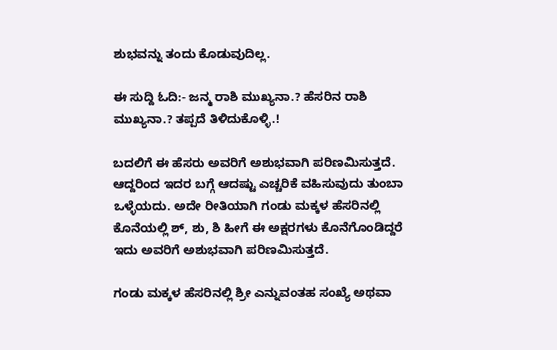ಶುಭವನ್ನು ತಂದು ಕೊಡುವುದಿಲ್ಲ.

ಈ ಸುದ್ದಿ ಓದಿ:- ಜನ್ಮ ರಾಶಿ ಮುಖ್ಯನಾ.? ಹೆಸರಿನ ರಾಶಿ ಮುಖ್ಯನಾ.? ತಪ್ಪದೆ ತಿಳಿದುಕೊಳ್ಳಿ.!

ಬದಲಿಗೆ ಈ ಹೆಸರು ಅವರಿಗೆ ಅಶುಭವಾಗಿ ಪರಿಣಮಿಸುತ್ತದೆ. ಆದ್ದರಿಂದ ಇದರ ಬಗ್ಗೆ ಆದಷ್ಟು ಎಚ್ಚರಿಕೆ ವಹಿಸುವುದು ತುಂಬಾ ಒಳ್ಳೆಯದು. ಅದೇ ರೀತಿಯಾಗಿ ಗಂಡು ಮಕ್ಕಳ ಹೆಸರಿನಲ್ಲಿ ಕೊನೆಯಲ್ಲಿ ಶ್, ಶು, ಶಿ ಹೀಗೆ ಈ ಅಕ್ಷರಗಳು ಕೊನೆಗೊಂಡಿದ್ದರೆ ಇದು ಅವರಿಗೆ ಅಶುಭವಾಗಿ ಪರಿಣಮಿಸುತ್ತದೆ.

ಗಂಡು ಮಕ್ಕಳ ಹೆಸರಿನಲ್ಲಿ ಶ್ರೀ ಎನ್ನುವಂತಹ ಸಂಖ್ಯೆ ಅಥವಾ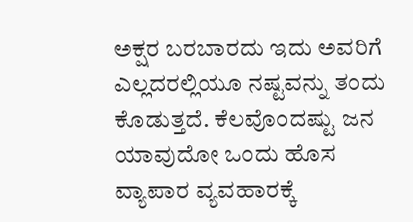ಅಕ್ಷರ ಬರಬಾರದು ಇದು ಅವರಿಗೆ ಎಲ್ಲದರಲ್ಲಿಯೂ ನಷ್ಟವನ್ನು ತಂದು ಕೊಡುತ್ತದೆ. ಕೆಲವೊಂದಷ್ಟು ಜನ ಯಾವುದೋ ಒಂದು ಹೊಸ ವ್ಯಾಪಾರ ವ್ಯವಹಾರಕ್ಕೆ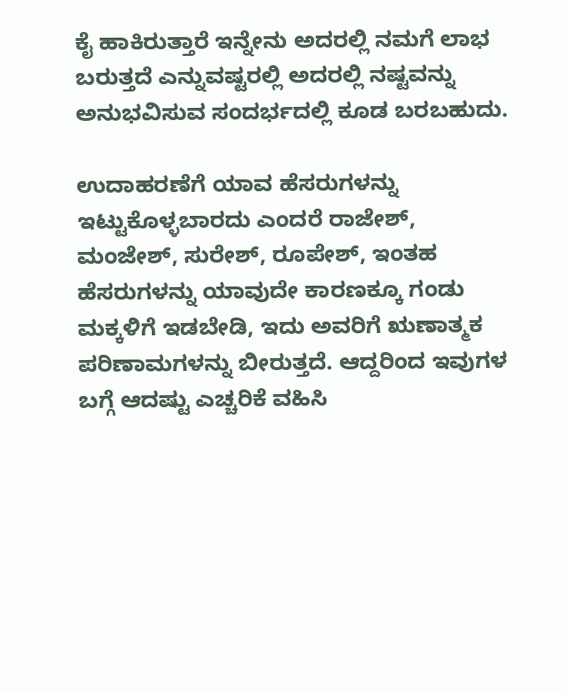ಕೈ ಹಾಕಿರುತ್ತಾರೆ ಇನ್ನೇನು ಅದರಲ್ಲಿ ನಮಗೆ ಲಾಭ ಬರುತ್ತದೆ ಎನ್ನುವಷ್ಟರಲ್ಲಿ ಅದರಲ್ಲಿ ನಷ್ಟವನ್ನು ಅನುಭವಿಸುವ ಸಂದರ್ಭದಲ್ಲಿ ಕೂಡ ಬರಬಹುದು.

ಉದಾಹರಣೆಗೆ ಯಾವ ಹೆಸರುಗಳನ್ನು ಇಟ್ಟುಕೊಳ್ಳಬಾರದು ಎಂದರೆ ರಾಜೇಶ್, ಮಂಜೇಶ್, ಸುರೇಶ್, ರೂಪೇಶ್, ಇಂತಹ ಹೆಸರುಗಳನ್ನು ಯಾವುದೇ ಕಾರಣಕ್ಕೂ ಗಂಡು ಮಕ್ಕಳಿಗೆ ಇಡಬೇಡಿ, ಇದು ಅವರಿಗೆ ಋಣಾತ್ಮಕ ಪರಿಣಾಮಗಳನ್ನು ಬೀರುತ್ತದೆ. ಆದ್ದರಿಂದ ಇವುಗಳ ಬಗ್ಗೆ ಆದಷ್ಟು ಎಚ್ಚರಿಕೆ ವಹಿಸಿ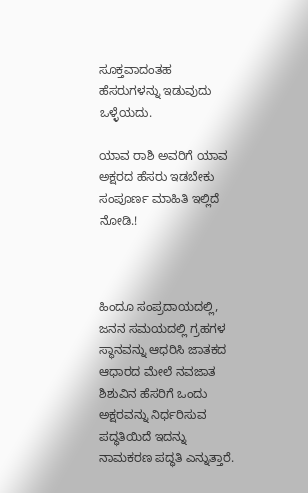ಸೂಕ್ತವಾದಂತಹ ಹೆಸರುಗಳನ್ನು ಇಡುವುದು ಒಳ್ಳೆಯದು.

ಯಾವ ರಾಶಿ ಅವರಿಗೆ ಯಾವ ಅಕ್ಷರದ ಹೆಸರು ಇಡಬೇಕು ಸಂಪೂರ್ಣ ಮಾಹಿತಿ ಇಲ್ಲಿದೆ ನೋಡಿ.!



ಹಿಂದೂ ಸಂಪ್ರದಾಯದಲ್ಲಿ, ಜನನ ಸಮಯದಲ್ಲಿ ಗ್ರಹಗಳ ಸ್ಥಾನವನ್ನು ಆಧರಿಸಿ ಜಾತಕದ ಆಧಾರದ ಮೇಲೆ ನವಜಾತ ಶಿಶುವಿನ ಹೆಸರಿಗೆ ಒಂದು ಅಕ್ಷರವನ್ನು ನಿರ್ಧರಿಸುವ ಪದ್ಧತಿಯಿದೆ ಇದನ್ನು ನಾಮಕರಣ ಪದ್ಧತಿ ಎನ್ನುತ್ತಾರೆ.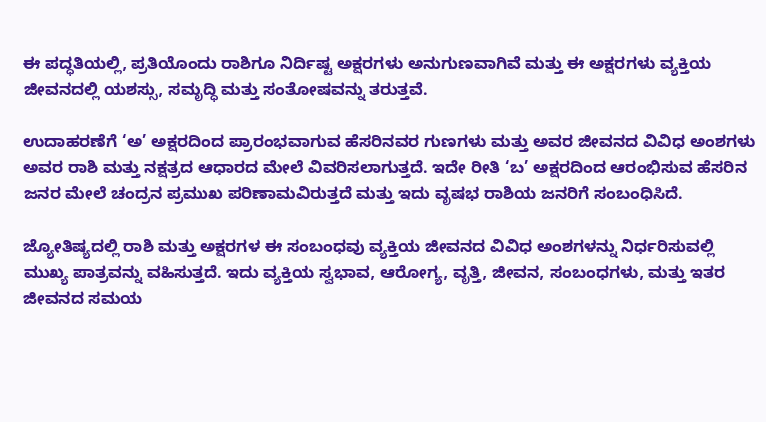ಈ ಪದ್ಧತಿಯಲ್ಲಿ, ಪ್ರತಿಯೊಂದು ರಾಶಿಗೂ ನಿರ್ದಿಷ್ಟ ಅಕ್ಷರಗಳು ಅನುಗುಣವಾಗಿವೆ ಮತ್ತು ಈ ಅಕ್ಷರಗಳು ವ್ಯಕ್ತಿಯ ಜೀವನದಲ್ಲಿ ಯಶಸ್ಸು, ಸಮೃದ್ಧಿ ಮತ್ತು ಸಂತೋಷವನ್ನು ತರುತ್ತವೆ.

ಉದಾಹರಣೆಗೆ ‘ಅ’ ಅಕ್ಷರದಿಂದ ಪ್ರಾರಂಭವಾಗುವ ಹೆಸರಿನವರ ಗುಣಗಳು ಮತ್ತು ಅವರ ಜೀವನದ ವಿವಿಧ ಅಂಶಗಳು ಅವರ ರಾಶಿ ಮತ್ತು ನಕ್ಷತ್ರದ ಆಧಾರದ ಮೇಲೆ ವಿವರಿಸಲಾಗುತ್ತದೆ. ಇದೇ ರೀತಿ ‘ಬ’ ಅಕ್ಷರದಿಂದ ಆರಂಭಿಸುವ ಹೆಸರಿನ ಜನರ ಮೇಲೆ ಚಂದ್ರನ ಪ್ರಮುಖ ಪರಿಣಾಮವಿರುತ್ತದೆ ಮತ್ತು ಇದು ವೃಷಭ ರಾಶಿಯ ಜನರಿಗೆ ಸಂಬಂಧಿಸಿದೆ.

ಜ್ಯೋತಿಷ್ಯದಲ್ಲಿ ರಾಶಿ ಮತ್ತು ಅಕ್ಷರಗಳ ಈ ಸಂಬಂಧವು ವ್ಯಕ್ತಿಯ ಜೀವನದ ವಿವಿಧ ಅಂಶಗಳನ್ನು ನಿರ್ಧರಿಸುವಲ್ಲಿ ಮುಖ್ಯ ಪಾತ್ರವನ್ನು ವಹಿಸುತ್ತದೆ. ಇದು ವ್ಯಕ್ತಿಯ ಸ್ವಭಾವ, ಆರೋಗ್ಯ, ವೃತ್ತಿ, ಜೀವನ, ಸಂಬಂಧಗಳು, ಮತ್ತು ಇತರ ಜೀವನದ ಸಮಯ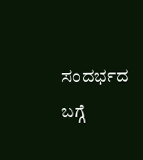ಸಂದರ್ಭದ ಬಗ್ಗೆ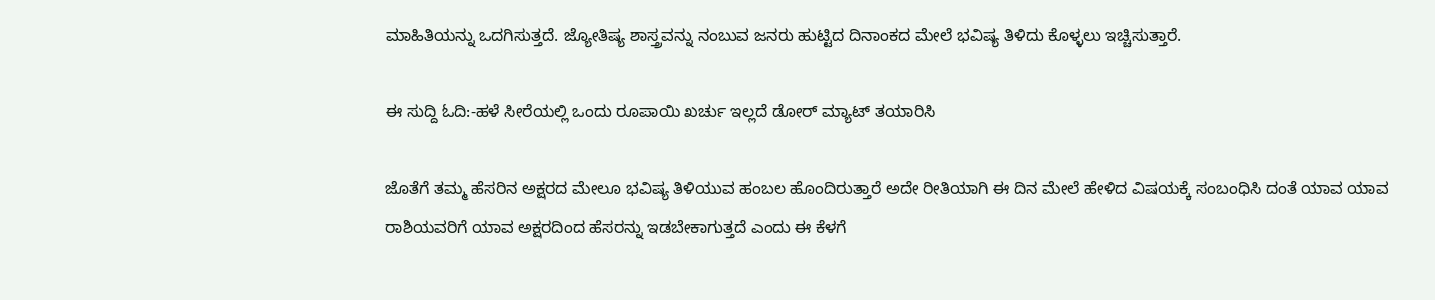ಮಾಹಿತಿಯನ್ನು ಒದಗಿಸುತ್ತದೆ. ಜ್ಯೋತಿಷ್ಯ ಶಾಸ್ತ್ರವನ್ನು ನಂಬುವ ಜನರು ಹುಟ್ಟಿದ ದಿನಾಂಕದ ಮೇಲೆ ಭವಿಷ್ಯ ತಿಳಿದು ಕೊಳ್ಳಲು ಇಚ್ಚಿಸುತ್ತಾರೆ.

ಈ ಸುದ್ದಿ ಓದಿ:-ಹಳೆ ಸೀರೆಯಲ್ಲಿ ಒಂದು ರೂಪಾಯಿ ಖರ್ಚು ಇಲ್ಲದೆ ಡೋರ್ ಮ್ಯಾಟ್ ತಯಾರಿಸಿ

ಜೊತೆಗೆ ತಮ್ಮ ಹೆಸರಿನ ಅಕ್ಷರದ ಮೇಲೂ ಭವಿಷ್ಯ ತಿಳಿಯುವ ಹಂಬಲ ಹೊಂದಿರುತ್ತಾರೆ ಅದೇ ರೀತಿಯಾಗಿ ಈ ದಿನ ಮೇಲೆ ಹೇಳಿದ ವಿಷಯಕ್ಕೆ ಸಂಬಂಧಿಸಿ ದಂತೆ ಯಾವ ಯಾವ ರಾಶಿಯವರಿಗೆ ಯಾವ ಅಕ್ಷರದಿಂದ ಹೆಸರನ್ನು ಇಡಬೇಕಾಗುತ್ತದೆ ಎಂದು ಈ ಕೆಳಗೆ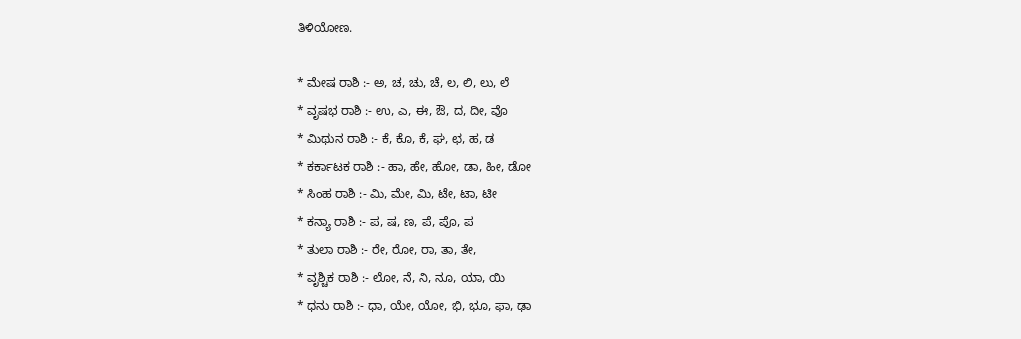ತಿಳಿಯೋಣ.

* ಮೇಷ ರಾಶಿ :- ಅ, ಚ, ಚು, ಚೆ, ಲ, ಲಿ, ಲು, ಲೆ
* ವೃಷಭ ರಾಶಿ :- ಉ, ಎ, ಈ, ಔ, ದ, ದೀ, ವೊ
* ಮಿಥುನ ರಾಶಿ :- ಕೆ, ಕೊ, ಕೆ, ಘ, ಛ, ಹ, ಡ
* ಕರ್ಕಾಟಕ ರಾಶಿ :- ಹಾ, ಹೇ, ಹೋ, ಡಾ, ಹೀ, ಡೋ
* ಸಿಂಹ ರಾಶಿ :- ಮಿ, ಮೇ, ಮಿ, ಟೇ, ಟಾ, ಟೀ
* ಕನ್ಯಾ ರಾಶಿ :- ಪ, ಷ, ಣ, ಪೆ, ಪೊ, ಪ
* ತುಲಾ ರಾಶಿ :- ರೇ, ರೋ, ರಾ, ತಾ, ತೇ,
* ವೃಶ್ಚಿಕ ರಾಶಿ :- ಲೋ, ನೆ, ನಿ, ನೂ, ಯಾ, ಯಿ
* ಧನು ರಾಶಿ :- ಧಾ, ಯೇ, ಯೋ, ಭಿ, ಭೂ, ಫಾ, ಢಾ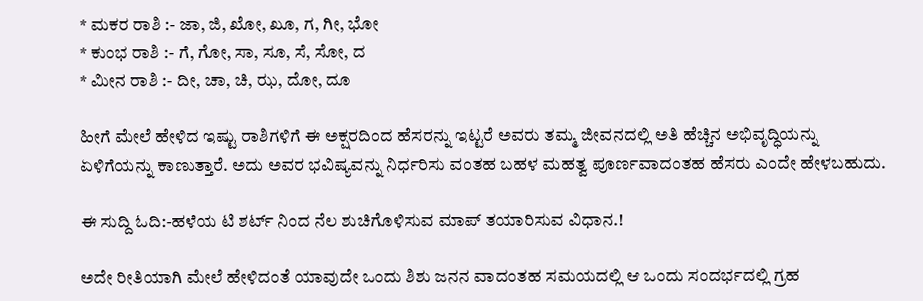* ಮಕರ ರಾಶಿ :- ಜಾ, ಜಿ, ಖೋ, ಖೂ, ಗ, ಗೀ, ಭೋ
* ಕುಂಭ ರಾಶಿ :- ಗೆ, ಗೋ, ಸಾ, ಸೂ, ಸೆ, ಸೋ, ದ
* ಮೀನ ರಾಶಿ :- ದೀ, ಚಾ, ಚಿ, ಝ, ದೋ, ದೂ

ಹೀಗೆ ಮೇಲೆ ಹೇಳಿದ ಇಷ್ಟು ರಾಶಿಗಳಿಗೆ ಈ ಅಕ್ಷರದಿಂದ ಹೆಸರನ್ನು ಇಟ್ಟರೆ ಅವರು ತಮ್ಮ ಜೀವನದಲ್ಲಿ ಅತಿ ಹೆಚ್ಚಿನ ಅಭಿವೃದ್ಧಿಯನ್ನು ಏಳಿಗೆಯನ್ನು ಕಾಣುತ್ತಾರೆ. ಅದು ಅವರ ಭವಿಷ್ಯವನ್ನು ನಿರ್ಧರಿಸು ವಂತಹ ಬಹಳ ಮಹತ್ವ ಪೂರ್ಣವಾದಂತಹ ಹೆಸರು ಎಂದೇ ಹೇಳಬಹುದು.

ಈ ಸುದ್ದಿ ಓದಿ:-ಹಳೆಯ ಟಿ ಶರ್ಟ್ ನಿಂದ ನೆಲ ಶುಚಿಗೊಳಿಸುವ ಮಾಪ್ ತಯಾರಿಸುವ ವಿಧಾ‌ನ.!

ಅದೇ ರೀತಿಯಾಗಿ ಮೇಲೆ ಹೇಳಿದಂತೆ ಯಾವುದೇ ಒಂದು ಶಿಶು ಜನನ ವಾದಂತಹ ಸಮಯದಲ್ಲಿ ಆ ಒಂದು ಸಂದರ್ಭದಲ್ಲಿ ಗ್ರಹ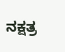ನಕ್ಷತ್ರ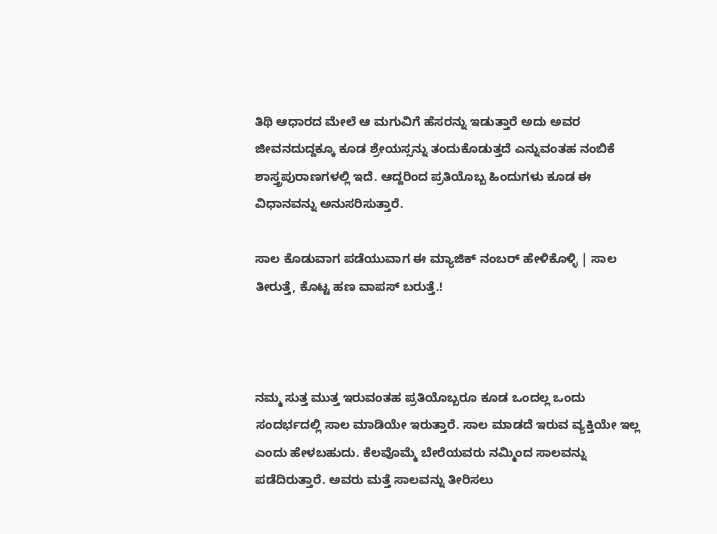ತಿಥಿ ಆಧಾರದ ಮೇಲೆ ಆ ಮಗುವಿಗೆ ಹೆಸರನ್ನು ಇಡುತ್ತಾರೆ ಅದು ಅವರ ಜೀವನದುದ್ದಕ್ಕೂ ಕೂಡ ಶ್ರೇಯಸ್ಸನ್ನು ತಂದುಕೊಡುತ್ತದೆ ಎನ್ನುವಂತಹ ನಂಬಿಕೆ ಶಾಸ್ತ್ರಪುರಾಣಗಳಲ್ಲಿ ಇದೆ. ಆದ್ದರಿಂದ ಪ್ರತಿಯೊಬ್ಬ ಹಿಂದುಗಳು ಕೂಡ ಈ ವಿಧಾನವನ್ನು ಅನುಸರಿಸುತ್ತಾರೆ.

ಸಾಲ ಕೊಡುವಾಗ ಪಡೆಯುವಾಗ ಈ ಮ್ಯಾಜಿಕ್ ನಂಬ‌ರ್ ಹೇಳಿಕೊಳ್ಳಿ | ಸಾಲ ತೀರುತ್ತೆ, ಕೊಟ್ಟ ಹಣ ವಾಪಸ್ ಬರುತ್ತೆ.!



ನಮ್ಮ ಸುತ್ತ ಮುತ್ತ ಇರುವಂತಹ ಪ್ರತಿಯೊಬ್ಬರೂ ಕೂಡ ಒಂದಲ್ಲ ಒಂದು ಸಂದರ್ಭದಲ್ಲಿ ಸಾಲ ಮಾಡಿಯೇ ಇರುತ್ತಾರೆ. ಸಾಲ ಮಾಡದೆ ಇರುವ ವ್ಯಕ್ತಿಯೇ ಇಲ್ಲ ಎಂದು ಹೇಳಬಹುದು. ಕೆಲವೊಮ್ಮೆ ಬೇರೆಯವರು ನಮ್ಮಿಂದ ಸಾಲವನ್ನು ಪಡೆದಿರುತ್ತಾರೆ. ಅವರು ಮತ್ತೆ ಸಾಲವನ್ನು ತೀರಿಸಲು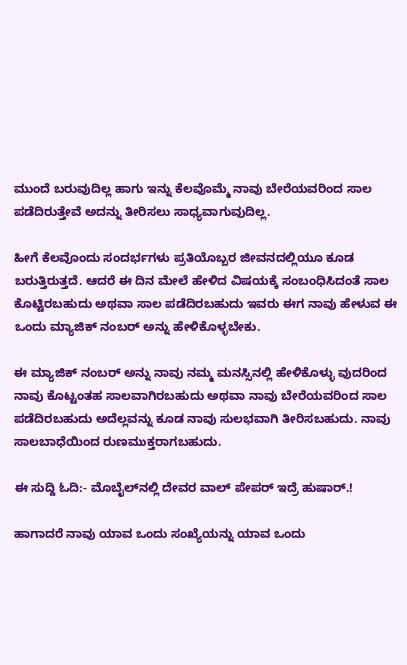ಮುಂದೆ ಬರುವುದಿಲ್ಲ ಹಾಗು ಇನ್ನು ಕೆಲವೊಮ್ಮೆ ನಾವು ಬೇರೆಯವರಿಂದ ಸಾಲ ಪಡೆದಿರುತ್ತೇವೆ ಅದನ್ನು ತೀರಿಸಲು ಸಾಧ್ಯವಾಗುವುದಿಲ್ಲ.

ಹೀಗೆ ಕೆಲವೊಂದು ಸಂದರ್ಭಗಳು ಪ್ರತಿಯೊಬ್ಬರ ಜೀವನದಲ್ಲಿಯೂ ಕೂಡ ಬರುತ್ತಿರುತ್ತದೆ. ಆದರೆ ಈ ದಿನ ಮೇಲೆ ಹೇಳಿದ ವಿಷಯಕ್ಕೆ ಸಂಬಂಧಿಸಿದಂತೆ ಸಾಲ ಕೊಟ್ಟಿರಬಹುದು ಅಥವಾ ಸಾಲ ಪಡೆದಿರಬಹುದು ಇವರು ಈಗ ನಾವು ಹೇಳುವ ಈ ಒಂದು ಮ್ಯಾಜಿಕ್ ನಂಬರ್ ಅನ್ನು ಹೇಳಿಕೊಳ್ಳಬೇಕು.

ಈ ಮ್ಯಾಜಿಕ್ ನಂಬರ್ ಅನ್ನು ನಾವು ನಮ್ಮ ಮನಸ್ಸಿನಲ್ಲಿ ಹೇಳಿಕೊಳ್ಳು ವುದರಿಂದ ನಾವು ಕೊಟ್ಟಂತಹ ಸಾಲವಾಗಿರಬಹುದು ಅಥವಾ ನಾವು ಬೇರೆಯವರಿಂದ ಸಾಲ ಪಡೆದಿರಬಹುದು ಅದೆಲ್ಲವನ್ನು ಕೂಡ ನಾವು ಸುಲಭವಾಗಿ ತೀರಿಸಬಹುದು. ನಾವು ಸಾಲಬಾಧೆಯಿಂದ ರುಣಮುಕ್ತರಾಗಬಹುದು.

ಈ ಸುದ್ದಿ ಓದಿ:- ಮೊಬೈಲ್‌ನಲ್ಲಿ ದೇವರ ವಾಲ್ ಪೇಪರ್ ಇದ್ರೆ ಹುಷಾರ್.!

ಹಾಗಾದರೆ ನಾವು ಯಾವ ಒಂದು ಸಂಖ್ಯೆಯನ್ನು ಯಾವ ಒಂದು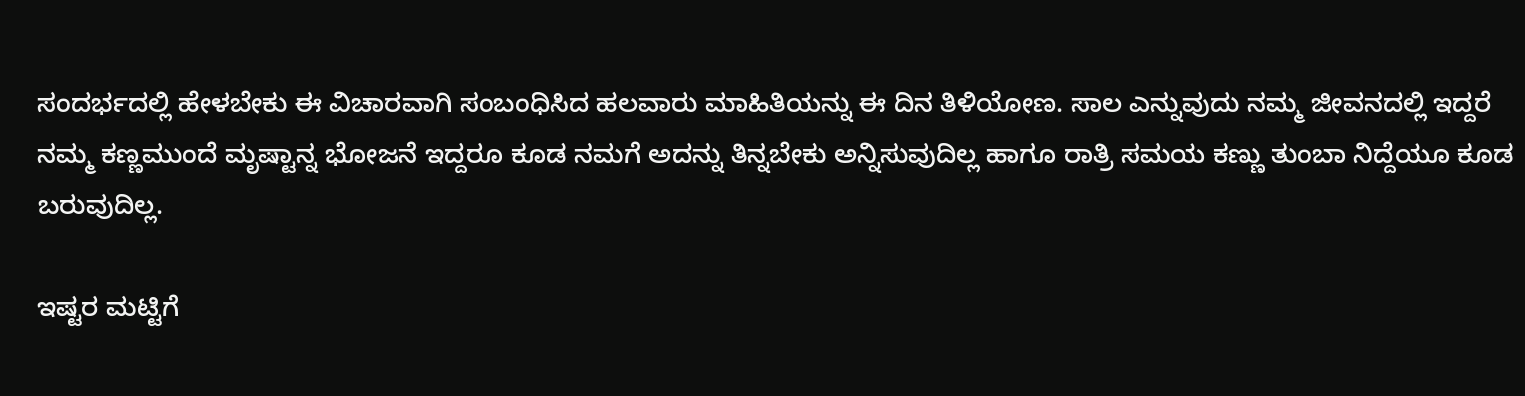ಸಂದರ್ಭದಲ್ಲಿ ಹೇಳಬೇಕು ಈ ವಿಚಾರವಾಗಿ ಸಂಬಂಧಿಸಿದ ಹಲವಾರು ಮಾಹಿತಿಯನ್ನು ಈ ದಿನ ತಿಳಿಯೋಣ. ಸಾಲ ಎನ್ನುವುದು ನಮ್ಮ ಜೀವನದಲ್ಲಿ ಇದ್ದರೆ ನಮ್ಮ ಕಣ್ಣಮುಂದೆ ಮೃಷ್ಟಾನ್ನ ಭೋಜನೆ ಇದ್ದರೂ ಕೂಡ ನಮಗೆ ಅದನ್ನು ತಿನ್ನಬೇಕು ಅನ್ನಿಸುವುದಿಲ್ಲ ಹಾಗೂ ರಾತ್ರಿ ಸಮಯ ಕಣ್ಣು ತುಂಬಾ ನಿದ್ದೆಯೂ ಕೂಡ ಬರುವುದಿಲ್ಲ.

ಇಷ್ಟರ ಮಟ್ಟಿಗೆ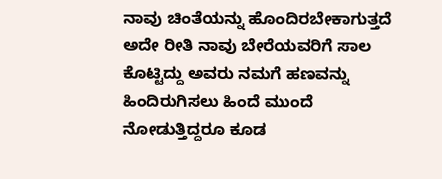ನಾವು ಚಿಂತೆಯನ್ನು ಹೊಂದಿರಬೇಕಾಗುತ್ತದೆ ಅದೇ ರೀತಿ ನಾವು ಬೇರೆಯವರಿಗೆ ಸಾಲ ಕೊಟ್ಟಿದ್ದು ಅವರು ನಮಗೆ ಹಣವನ್ನು ಹಿಂದಿರುಗಿಸಲು ಹಿಂದೆ ಮುಂದೆ ನೋಡುತ್ತಿದ್ದರೂ ಕೂಡ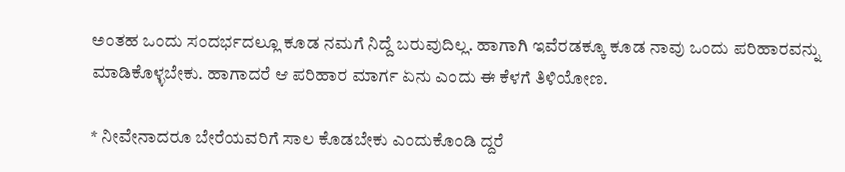ಅಂತಹ ಒಂದು ಸಂದರ್ಭದಲ್ಲೂ ಕೂಡ ನಮಗೆ ನಿದ್ದೆ ಬರುವುದಿಲ್ಲ. ಹಾಗಾಗಿ ಇವೆರಡಕ್ಕೂ ಕೂಡ ನಾವು ಒಂದು ಪರಿಹಾರವನ್ನು ಮಾಡಿಕೊಳ್ಳಬೇಕು. ಹಾಗಾದರೆ ಆ ಪರಿಹಾರ ಮಾರ್ಗ ಏನು ಎಂದು ಈ ಕೆಳಗೆ ತಿಳಿಯೋಣ.

* ನೀವೇನಾದರೂ ಬೇರೆಯವರಿಗೆ ಸಾಲ ಕೊಡಬೇಕು ಎಂದುಕೊಂಡಿ ದ್ದರೆ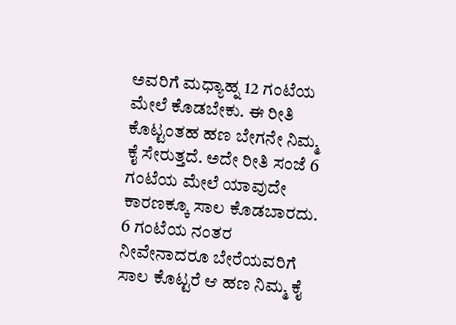ಅವರಿಗೆ ಮಧ್ಯಾಹ್ನ 12 ಗಂಟೆಯ ಮೇಲೆ ಕೊಡಬೇಕು. ಈ ರೀತಿ ಕೊಟ್ಟಂತಹ ಹಣ ಬೇಗನೇ ನಿಮ್ಮ ಕೈ ಸೇರುತ್ತದೆ. ಅದೇ ರೀತಿ ಸಂಜೆ 6 ಗಂಟೆಯ ಮೇಲೆ ಯಾವುದೇ ಕಾರಣಕ್ಕೂ ಸಾಲ ಕೊಡಬಾರದು. 6 ಗಂಟೆಯ ನಂತರ ನೀವೇನಾದರೂ ಬೇರೆಯವರಿಗೆ ಸಾಲ ಕೊಟ್ಟರೆ ಆ ಹಣ ನಿಮ್ಮ ಕೈ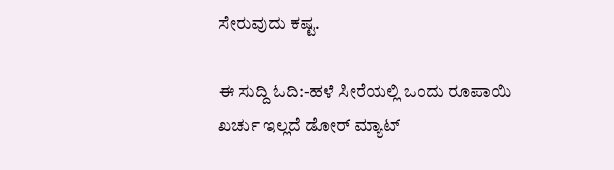ಸೇರುವುದು ಕಷ್ಟ.

ಈ ಸುದ್ದಿ ಓದಿ:-ಹಳೆ ಸೀರೆಯಲ್ಲಿ ಒಂದು ರೂಪಾಯಿ ಖರ್ಚು ಇಲ್ಲದೆ ಡೋರ್ ಮ್ಯಾಟ್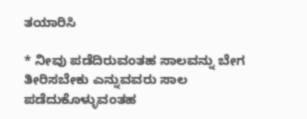ತಯಾರಿಸಿ

* ನೀವು ಪಡೆದಿರುವಂತಹ ಸಾಲವನ್ನು ಬೇಗ ತೀರಿಸಬೇಕು ಎನ್ನುವವರು ಸಾಲ ಪಡೆದುಕೊಳ್ಳುವಂತಹ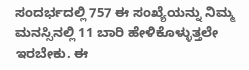ಸಂದರ್ಭದಲ್ಲಿ 757 ಈ ಸಂಖ್ಯೆಯನ್ನು ನಿಮ್ಮ ಮನಸ್ಸಿನಲ್ಲಿ 11 ಬಾರಿ ಹೇಳಿಕೊಳ್ಳುತ್ತಲೇ ಇರಬೇಕು. ಈ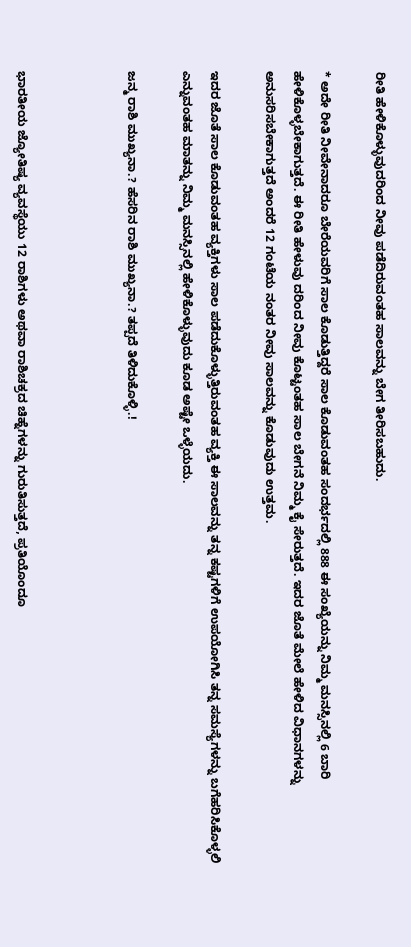ರೀತಿ ಹೇಳಿಕೊಳ್ಳುವುದರಿಂದ ನೀವು ಪಡೆದಿರುವಂತಹ ಸಾಲವನ್ನು ಬೇಗ ತೀರಿಸಬಹುದು.

* ಅದೇ ರೀತಿ ನೀವೇನಾದರೂ ಬೇರೆಯವರಿಗೆ ಸಾಲ ಕೊಡುತ್ತಿದ್ದರೆ ಸಾಲ ಕೊಡುವಂತಹ ಸಂದರ್ಭದಲ್ಲಿ 888 ಈ ಸಂಖ್ಯೆಯನ್ನು ನಿಮ್ಮ ಮನಸ್ಸಿನಲ್ಲಿ 6 ಬಾರಿ ಹೇಳಿಕೊಳ್ಳಬೇಕಾಗುತ್ತದೆ. ಈ ರೀತಿ ಹೇಳುವು ದರಿಂದ ನೀವು ಕೊಟ್ಟಂತಹ ಸಾಲ ಬೇಗನೆ ನಿಮ್ಮ ಕೈ ಸೇರುತ್ತದೆ. ಇದರ ಜೊತೆ ಮೇಲೆ ಹೇಳಿದ ವಿಧಾನಗಳನ್ನು ಅನುಸರಿಸಬೇಕಾಗುತ್ತದೆ ಅಂದರೆ 12 ಗಂಟೆಯ ನಂತರ ನೀವು ಸಾಲವನ್ನು ಕೊಡುವುದು ಉತ್ತಮ.

ಇದರ ಜೊತೆ ಸಾಲ ಕೊಡುವಂತಹ ವ್ಯಕ್ತಿಗಳು ಸಾಲ ಪಡೆದುಕೊಳ್ಳುತ್ತಿರುವಂತಹ ವ್ಯಕ್ತಿ ಈ ಸಾಲವನ್ನು ತನ್ನ ಕಷ್ಟಗಳಿಗೆ ಉಪಯೋಗಿಸಿ ತನ್ನ ಸಮಸ್ಯೆಗಳನ್ನು ಬಗೆಹರಿಸಿಕೊಳ್ಳಲಿ ಎನ್ನುವಂತಹ ಮಾತನ್ನು ನಿಮ್ಮ ಮನಸ್ಸಿನಲ್ಲಿ ಹೇಳಿಕೊಳ್ಳುವುದು ಕೂಡ ಅಷ್ಟೇ ಒಳ್ಳೆಯದು.

ಜನ್ಮ ರಾಶಿ ಮುಖ್ಯನಾ.? ಹೆಸರಿನ ರಾಶಿ ಮುಖ್ಯನಾ.? ತಪ್ಪದೆ ತಿಳಿದುಕೊಳ್ಳಿ.!



ಭಾರತೀಯ ಜ್ಯೋತಿಷ್ಯ ವ್ಯವಸ್ಥೆಯು 12 ರಾಶಿಗಳು ಅಥವಾ ರಾಶಿಚಕ್ರದ ಚಿಹ್ನೆಗಳನ್ನು ಗುರುತಿಸುತ್ತದೆ, ಪ್ರತಿಯೊಂದೂ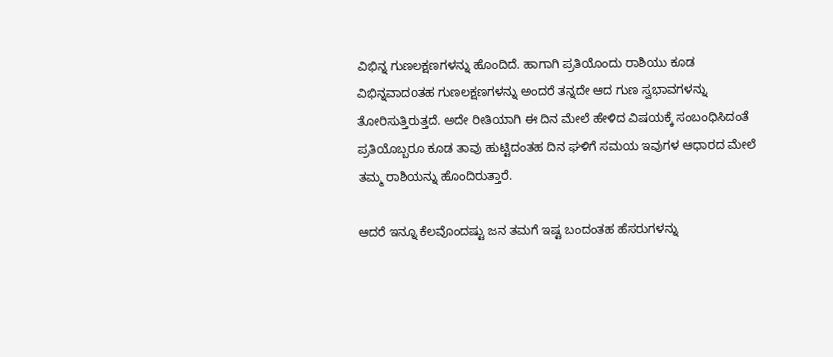ವಿಭಿನ್ನ ಗುಣಲಕ್ಷಣಗಳನ್ನು ಹೊಂದಿದೆ. ಹಾಗಾಗಿ ಪ್ರತಿಯೊಂದು ರಾಶಿಯು ಕೂಡ ವಿಭಿನ್ನವಾದoತಹ ಗುಣಲಕ್ಷಣಗಳನ್ನು ಅಂದರೆ ತನ್ನದೇ ಆದ ಗುಣ ಸ್ವಭಾವಗಳನ್ನು ತೋರಿಸುತ್ತಿರುತ್ತದೆ. ಅದೇ ರೀತಿಯಾಗಿ ಈ ದಿನ ಮೇಲೆ ಹೇಳಿದ ವಿಷಯಕ್ಕೆ ಸಂಬಂಧಿಸಿದಂತೆ ಪ್ರತಿಯೊಬ್ಬರೂ ಕೂಡ ತಾವು ಹುಟ್ಟಿದಂತಹ ದಿನ ಘಳಿಗೆ ಸಮಯ ಇವುಗಳ ಆಧಾರದ ಮೇಲೆ ತಮ್ಮ ರಾಶಿಯನ್ನು ಹೊಂದಿರುತ್ತಾರೆ.

ಆದರೆ ಇನ್ನೂ ಕೆಲವೊಂದಷ್ಟು ಜನ ತಮಗೆ ಇಷ್ಟ ಬಂದಂತಹ ಹೆಸರುಗಳನ್ನು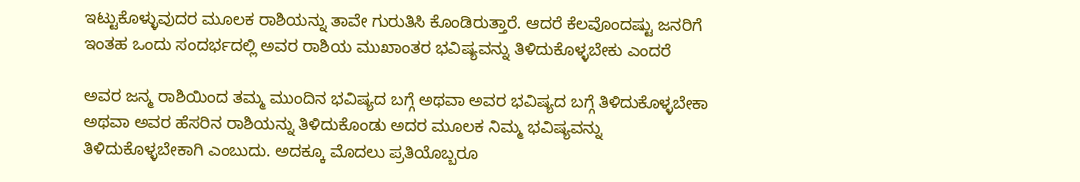ಇಟ್ಟುಕೊಳ್ಳುವುದರ ಮೂಲಕ ರಾಶಿಯನ್ನು ತಾವೇ ಗುರುತಿಸಿ ಕೊಂಡಿರುತ್ತಾರೆ. ಆದರೆ ಕೆಲವೊಂದಷ್ಟು ಜನರಿಗೆ ಇಂತಹ ಒಂದು ಸಂದರ್ಭದಲ್ಲಿ ಅವರ ರಾಶಿಯ ಮುಖಾಂತರ ಭವಿಷ್ಯವನ್ನು ತಿಳಿದುಕೊಳ್ಳಬೇಕು ಎಂದರೆ

ಅವರ ಜನ್ಮ ರಾಶಿಯಿಂದ ತಮ್ಮ ಮುಂದಿನ ಭವಿಷ್ಯದ ಬಗ್ಗೆ ಅಥವಾ ಅವರ ಭವಿಷ್ಯದ ಬಗ್ಗೆ ತಿಳಿದುಕೊಳ್ಳಬೇಕಾ ಅಥವಾ ಅವರ ಹೆಸರಿನ ರಾಶಿಯನ್ನು ತಿಳಿದುಕೊಂಡು ಅದರ ಮೂಲಕ ನಿಮ್ಮ ಭವಿಷ್ಯವನ್ನು ತಿಳಿದುಕೊಳ್ಳಬೇಕಾಗಿ ಎಂಬುದು. ಅದಕ್ಕೂ ಮೊದಲು ಪ್ರತಿಯೊಬ್ಬರೂ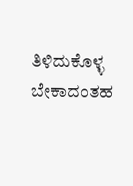ತಿಳಿದುಕೊಳ್ಳ ಬೇಕಾದಂತಹ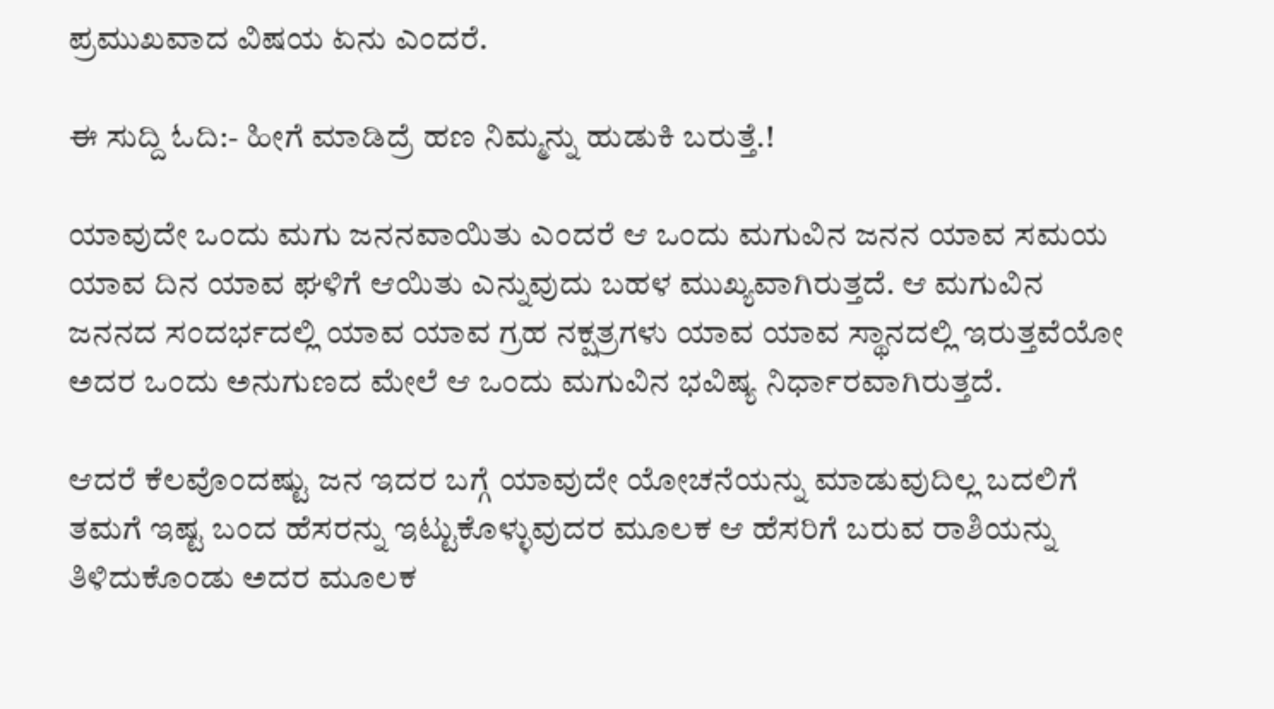ಪ್ರಮುಖವಾದ ವಿಷಯ ಏನು ಎಂದರೆ.

ಈ ಸುದ್ದಿ ಓದಿ:- ಹೀಗೆ ಮಾಡಿದ್ರೆ ಹಣ ನಿಮ್ಮನ್ನು ಹುಡುಕಿ ಬರುತ್ತೆ.!

ಯಾವುದೇ ಒಂದು ಮಗು ಜನನವಾಯಿತು ಎಂದರೆ ಆ ಒಂದು ಮಗುವಿನ ಜನನ ಯಾವ ಸಮಯ ಯಾವ ದಿನ ಯಾವ ಘಳಿಗೆ ಆಯಿತು ಎನ್ನುವುದು ಬಹಳ ಮುಖ್ಯವಾಗಿರುತ್ತದೆ. ಆ ಮಗುವಿನ ಜನನದ ಸಂದರ್ಭದಲ್ಲಿ ಯಾವ ಯಾವ ಗ್ರಹ ನಕ್ಷತ್ರಗಳು ಯಾವ ಯಾವ ಸ್ಥಾನದಲ್ಲಿ ಇರುತ್ತವೆಯೋ ಅದರ ಒಂದು ಅನುಗುಣದ ಮೇಲೆ ಆ ಒಂದು ಮಗುವಿನ ಭವಿಷ್ಯ ನಿರ್ಧಾರವಾಗಿರುತ್ತದೆ.

ಆದರೆ ಕೆಲವೊಂದಷ್ಟು ಜನ ಇದರ ಬಗ್ಗೆ ಯಾವುದೇ ಯೋಚನೆಯನ್ನು ಮಾಡುವುದಿಲ್ಲ ಬದಲಿಗೆ ತಮಗೆ ಇಷ್ಟ ಬಂದ ಹೆಸರನ್ನು ಇಟ್ಟುಕೊಳ್ಳುವುದರ ಮೂಲಕ ಆ ಹೆಸರಿಗೆ ಬರುವ ರಾಶಿಯನ್ನು ತಿಳಿದುಕೊಂಡು ಅದರ ಮೂಲಕ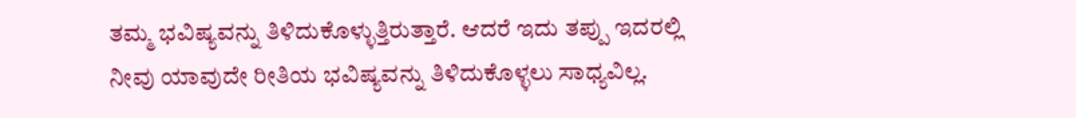ತಮ್ಮ ಭವಿಷ್ಯವನ್ನು ತಿಳಿದುಕೊಳ್ಳುತ್ತಿರುತ್ತಾರೆ. ಆದರೆ ಇದು ತಪ್ಪು ಇದರಲ್ಲಿ ನೀವು ಯಾವುದೇ ರೀತಿಯ ಭವಿಷ್ಯವನ್ನು ತಿಳಿದುಕೊಳ್ಳಲು ಸಾಧ್ಯವಿಲ್ಲ.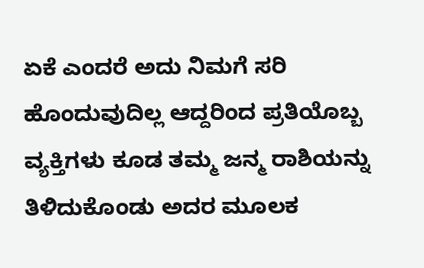ಏಕೆ ಎಂದರೆ ಅದು ನಿಮಗೆ ಸರಿ ಹೊಂದುವುದಿಲ್ಲ ಆದ್ದರಿಂದ ಪ್ರತಿಯೊಬ್ಬ ವ್ಯಕ್ತಿಗಳು ಕೂಡ ತಮ್ಮ ಜನ್ಮ ರಾಶಿಯನ್ನು ತಿಳಿದುಕೊಂಡು ಅದರ ಮೂಲಕ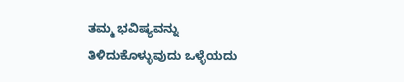ತಮ್ಮ ಭವಿಷ್ಯವನ್ನು ತಿಳಿದುಕೊಳ್ಳುವುದು ಒಳ್ಳೆಯದು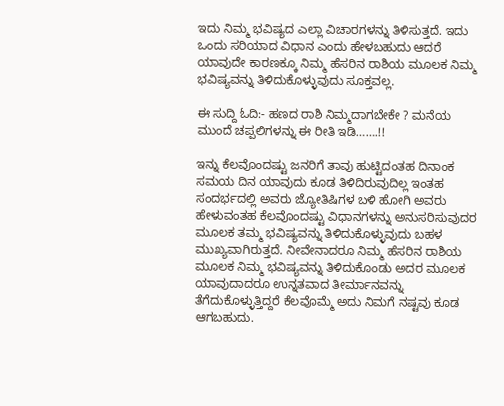ಇದು ನಿಮ್ಮ ಭವಿಷ್ಯದ ಎಲ್ಲಾ ವಿಚಾರಗಳನ್ನು ತಿಳಿಸುತ್ತದೆ. ಇದು ಒಂದು ಸರಿಯಾದ ವಿಧಾನ ಎಂದು ಹೇಳಬಹುದು ಆದರೆ ಯಾವುದೇ ಕಾರಣಕ್ಕೂ ನಿಮ್ಮ ಹೆಸರಿನ ರಾಶಿಯ ಮೂಲಕ ನಿಮ್ಮ ಭವಿಷ್ಯವನ್ನು ತಿಳಿದುಕೊಳ್ಳುವುದು ಸೂಕ್ತವಲ್ಲ.

ಈ ಸುದ್ದಿ ಓದಿ:- ಹಣದ ರಾಶಿ ನಿಮ್ಮದಾಗಬೇಕೇ ? ಮನೆಯ ಮುಂದೆ ಚಪ್ಪಲಿಗಳನ್ನು ಈ ರೀತಿ ಇಡಿ…….!!

ಇನ್ನು ಕೆಲವೊಂದಷ್ಟು ಜನರಿಗೆ ತಾವು ಹುಟ್ಟಿದಂತಹ ದಿನಾಂಕ ಸಮಯ ದಿನ ಯಾವುದು ಕೂಡ ತಿಳಿದಿರುವುದಿಲ್ಲ ಇಂತಹ ಸಂದರ್ಭದಲ್ಲಿ ಅವರು ಜ್ಯೋತಿಷಿಗಳ ಬಳಿ ಹೋಗಿ ಅವರು ಹೇಳುವಂತಹ ಕೆಲವೊಂದಷ್ಟು ವಿಧಾನಗಳನ್ನು ಅನುಸರಿಸುವುದರ ಮೂಲಕ ತಮ್ಮ ಭವಿಷ್ಯವನ್ನು ತಿಳಿದುಕೊಳ್ಳುವುದು ಬಹಳ ಮುಖ್ಯವಾಗಿರುತ್ತದೆ. ನೀವೇನಾದರೂ ನಿಮ್ಮ ಹೆಸರಿನ ರಾಶಿಯ ಮೂಲಕ ನಿಮ್ಮ ಭವಿಷ್ಯವನ್ನು ತಿಳಿದುಕೊಂಡು ಅದರ ಮೂಲಕ ಯಾವುದಾದರೂ ಉನ್ನತವಾದ ತೀರ್ಮಾನವನ್ನು ತೆಗೆದುಕೊಳ್ಳುತ್ತಿದ್ದರೆ ಕೆಲವೊಮ್ಮೆ ಅದು ನಿಮಗೆ ನಷ್ಟವು ಕೂಡ ಆಗಬಹುದು.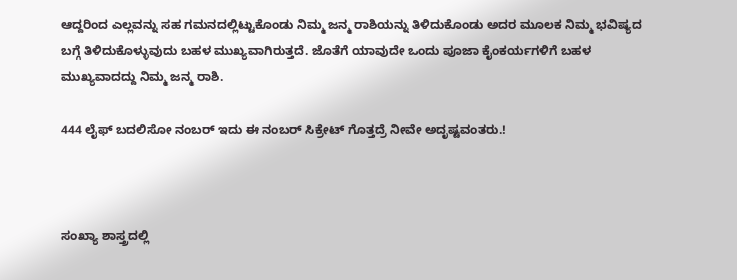ಆದ್ದರಿಂದ ಎಲ್ಲವನ್ನು ಸಹ ಗಮನದಲ್ಲಿಟ್ಟುಕೊಂಡು ನಿಮ್ಮ ಜನ್ಮ ರಾಶಿಯನ್ನು ತಿಳಿದುಕೊಂಡು ಅದರ ಮೂಲಕ ನಿಮ್ಮ ಭವಿಷ್ಯದ ಬಗ್ಗೆ ತಿಳಿದುಕೊಳ್ಳುವುದು ಬಹಳ ಮುಖ್ಯವಾಗಿರುತ್ತದೆ. ಜೊತೆಗೆ ಯಾವುದೇ ಒಂದು ಪೂಜಾ ಕೈಂಕರ್ಯಗಳಿಗೆ ಬಹಳ ಮುಖ್ಯವಾದದ್ದು ನಿಮ್ಮ ಜನ್ಮ ರಾಶಿ.

444 ಲೈಫ್ ಬದಲಿಸೋ ನಂಬರ್ ಇದು ಈ ನಂಬರ್ ಸಿಕ್ರೇಟ್ ಗೊತ್ತದ್ರೆ ನೀವೇ ಅದೃಷ್ಟವಂತರು.!



ಸಂಖ್ಯಾ ಶಾಸ್ತ್ರದಲ್ಲಿ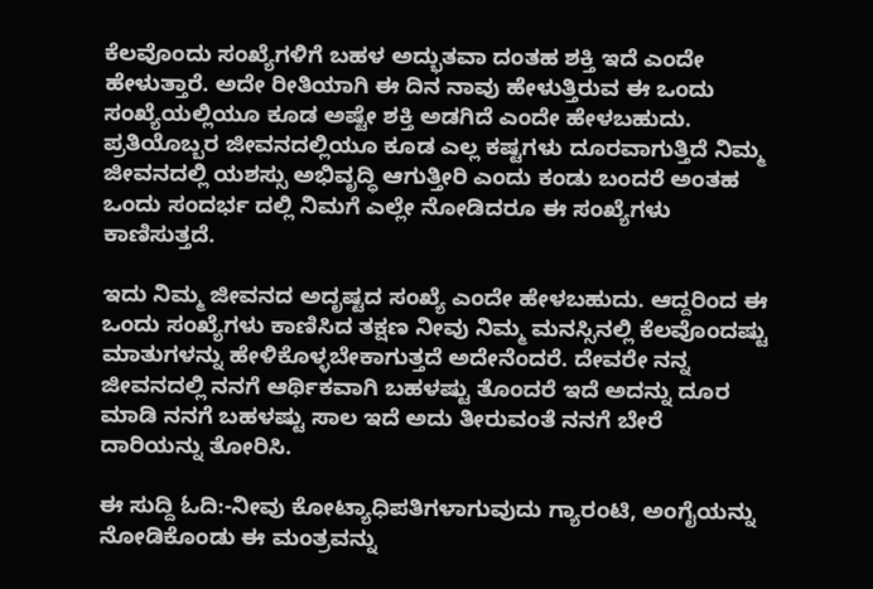ಕೆಲವೊಂದು ಸಂಖ್ಯೆಗಳಿಗೆ ಬಹಳ ಅದ್ಭುತವಾ ದಂತಹ ಶಕ್ತಿ ಇದೆ ಎಂದೇ ಹೇಳುತ್ತಾರೆ. ಅದೇ ರೀತಿಯಾಗಿ ಈ ದಿನ ನಾವು ಹೇಳುತ್ತಿರುವ ಈ ಒಂದು ಸಂಖ್ಯೆಯಲ್ಲಿಯೂ ಕೂಡ ಅಷ್ಟೇ ಶಕ್ತಿ ಅಡಗಿದೆ ಎಂದೇ ಹೇಳಬಹುದು. ಪ್ರತಿಯೊಬ್ಬರ ಜೀವನದಲ್ಲಿಯೂ ಕೂಡ ಎಲ್ಲ ಕಷ್ಟಗಳು ದೂರವಾಗುತ್ತಿದೆ ನಿಮ್ಮ ಜೀವನದಲ್ಲಿ ಯಶಸ್ಸು ಅಭಿವೃದ್ಧಿ ಆಗುತ್ತೀರಿ ಎಂದು ಕಂಡು ಬಂದರೆ ಅಂತಹ ಒಂದು ಸಂದರ್ಭ ದಲ್ಲಿ ನಿಮಗೆ ಎಲ್ಲೇ ನೋಡಿದರೂ ಈ ಸಂಖ್ಯೆಗಳು ಕಾಣಿಸುತ್ತದೆ.

ಇದು ನಿಮ್ಮ ಜೀವನದ ಅದೃಷ್ಟದ ಸಂಖ್ಯೆ ಎಂದೇ ಹೇಳಬಹುದು. ಆದ್ದರಿಂದ ಈ ಒಂದು ಸಂಖ್ಯೆಗಳು ಕಾಣಿಸಿದ ತಕ್ಷಣ ನೀವು ನಿಮ್ಮ ಮನಸ್ಸಿನಲ್ಲಿ ಕೆಲವೊಂದಷ್ಟು ಮಾತುಗಳನ್ನು ಹೇಳಿಕೊಳ್ಳಬೇಕಾಗುತ್ತದೆ ಅದೇನೆಂದರೆ. ದೇವರೇ ನನ್ನ ಜೀವನದಲ್ಲಿ ನನಗೆ ಆರ್ಥಿಕವಾಗಿ ಬಹಳಷ್ಟು ತೊಂದರೆ ಇದೆ ಅದನ್ನು ದೂರ ಮಾಡಿ ನನಗೆ ಬಹಳಷ್ಟು ಸಾಲ ಇದೆ ಅದು ತೀರುವಂತೆ ನನಗೆ ಬೇರೆ ದಾರಿಯನ್ನು ತೋರಿಸಿ.

ಈ ಸುದ್ದಿ ಓದಿ:-ನೀವು ಕೋಟ್ಯಾಧಿಪತಿಗಳಾಗುವುದು ಗ್ಯಾರಂಟಿ, ಅಂಗೈಯನ್ನು ನೋಡಿಕೊಂಡು ಈ ಮಂತ್ರವನ್ನು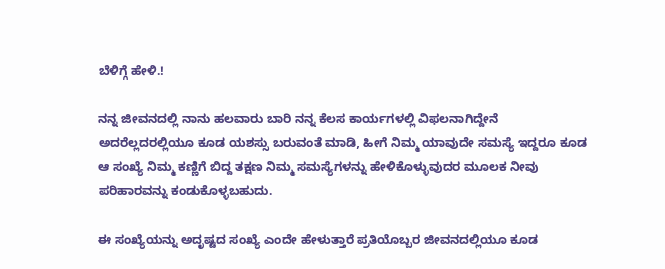ಬೆಳಿಗ್ಗೆ ಹೇಳಿ.!

ನನ್ನ ಜೀವನದಲ್ಲಿ ನಾನು ಹಲವಾರು ಬಾರಿ ನನ್ನ ಕೆಲಸ ಕಾರ್ಯಗಳಲ್ಲಿ ವಿಫಲನಾಗಿದ್ದೇನೆ ಅದರೆಲ್ಲದರಲ್ಲಿಯೂ ಕೂಡ ಯಶಸ್ಸು ಬರುವಂತೆ ಮಾಡಿ, ಹೀಗೆ ನಿಮ್ಮ ಯಾವುದೇ ಸಮಸ್ಯೆ ಇದ್ದರೂ ಕೂಡ ಆ ಸಂಖ್ಯೆ ನಿಮ್ಮ ಕಣ್ಣಿಗೆ ಬಿದ್ದ ತಕ್ಷಣ ನಿಮ್ಮ ಸಮಸ್ಯೆಗಳನ್ನು ಹೇಳಿಕೊಳ್ಳುವುದರ ಮೂಲಕ ನೀವು ಪರಿಹಾರವನ್ನು ಕಂಡುಕೊಳ್ಳಬಹುದು.

ಈ ಸಂಖ್ಯೆಯನ್ನು ಅದೃಷ್ಟದ ಸಂಖ್ಯೆ ಎಂದೇ ಹೇಳುತ್ತಾರೆ ಪ್ರತಿಯೊಬ್ಬರ ಜೀವನದಲ್ಲಿಯೂ ಕೂಡ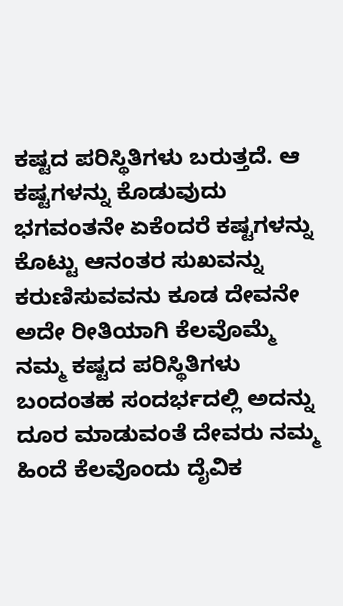ಕಷ್ಟದ ಪರಿಸ್ಥಿತಿಗಳು ಬರುತ್ತದೆ. ಆ ಕಷ್ಟಗಳನ್ನು ಕೊಡುವುದು ಭಗವಂತನೇ ಏಕೆಂದರೆ ಕಷ್ಟಗಳನ್ನು ಕೊಟ್ಟು ಆನಂತರ ಸುಖವನ್ನು ಕರುಣಿಸುವವನು ಕೂಡ ದೇವನೇ ಅದೇ ರೀತಿಯಾಗಿ ಕೆಲವೊಮ್ಮೆ ನಮ್ಮ ಕಷ್ಟದ ಪರಿಸ್ಥಿತಿಗಳು ಬಂದಂತಹ ಸಂದರ್ಭದಲ್ಲಿ ಅದನ್ನು ದೂರ ಮಾಡುವಂತೆ ದೇವರು ನಮ್ಮ ಹಿಂದೆ ಕೆಲವೊಂದು ದೈವಿಕ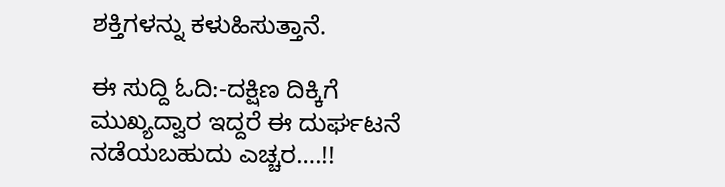ಶಕ್ತಿಗಳನ್ನು ಕಳುಹಿಸುತ್ತಾನೆ.

ಈ ಸುದ್ದಿ ಓದಿ:-ದಕ್ಷಿಣ ದಿಕ್ಕಿಗೆ ಮುಖ್ಯದ್ವಾರ ಇದ್ದರೆ ಈ ದುರ್ಘಟನೆ ನಡೆಯಬಹುದು ಎಚ್ಚರ….!!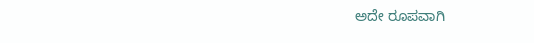ಅದೇ ರೂಪವಾಗಿ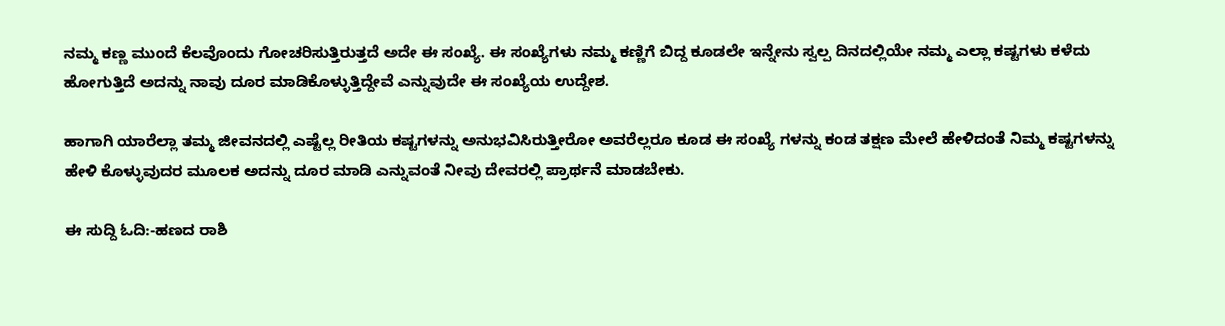ನಮ್ಮ ಕಣ್ಣ ಮುಂದೆ ಕೆಲವೊಂದು ಗೋಚರಿಸುತ್ತಿರುತ್ತದೆ ಅದೇ ಈ ಸಂಖ್ಯೆ. ಈ ಸಂಖ್ಯೆಗಳು ನಮ್ಮ ಕಣ್ಣಿಗೆ ಬಿದ್ದ ಕೂಡಲೇ ಇನ್ನೇನು ಸ್ವಲ್ಪ ದಿನದಲ್ಲಿಯೇ ನಮ್ಮ ಎಲ್ಲಾ ಕಷ್ಟಗಳು ಕಳೆದು ಹೋಗುತ್ತಿದೆ ಅದನ್ನು ನಾವು ದೂರ ಮಾಡಿಕೊಳ್ಳುತ್ತಿದ್ದೇವೆ ಎನ್ನುವುದೇ ಈ ಸಂಖ್ಯೆಯ ಉದ್ದೇಶ.

ಹಾಗಾಗಿ ಯಾರೆಲ್ಲಾ ತಮ್ಮ ಜೀವನದಲ್ಲಿ ಎಷ್ಟೆಲ್ಲ ರೀತಿಯ ಕಷ್ಟಗಳನ್ನು ಅನುಭವಿಸಿರುತ್ತೀರೋ ಅವರೆಲ್ಲರೂ ಕೂಡ ಈ ಸಂಖ್ಯೆ ಗಳನ್ನು ಕಂಡ ತಕ್ಷಣ ಮೇಲೆ ಹೇಳಿದಂತೆ ನಿಮ್ಮ ಕಷ್ಟಗಳನ್ನು ಹೇಳಿ ಕೊಳ್ಳುವುದರ ಮೂಲಕ ಅದನ್ನು ದೂರ ಮಾಡಿ ಎನ್ನುವಂತೆ ನೀವು ದೇವರಲ್ಲಿ ಪ್ರಾರ್ಥನೆ ಮಾಡಬೇಕು.

ಈ ಸುದ್ದಿ ಓದಿ:-ಹಣದ ರಾಶಿ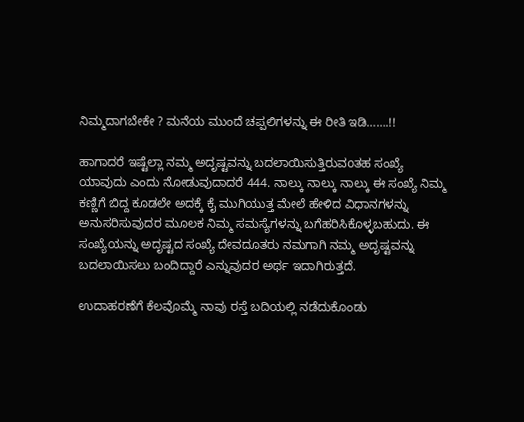ನಿಮ್ಮದಾಗಬೇಕೇ ? ಮನೆಯ ಮುಂದೆ ಚಪ್ಪಲಿಗಳನ್ನು ಈ ರೀತಿ ಇಡಿ…….!!

ಹಾಗಾದರೆ ಇಷ್ಟೆಲ್ಲಾ ನಮ್ಮ ಅದೃಷ್ಟವನ್ನು ಬದಲಾಯಿಸುತ್ತಿರುವoತಹ ಸಂಖ್ಯೆ ಯಾವುದು ಎಂದು ನೋಡುವುದಾದರೆ 444. ನಾಲ್ಕು ನಾಲ್ಕು ನಾಲ್ಕು ಈ ಸಂಖ್ಯೆ ನಿಮ್ಮ ಕಣ್ಣಿಗೆ ಬಿದ್ದ ಕೂಡಲೇ ಅದಕ್ಕೆ ಕೈ ಮುಗಿಯುತ್ತ ಮೇಲೆ ಹೇಳಿದ ವಿಧಾನಗಳನ್ನು ಅನುಸರಿಸುವುದರ ಮೂಲಕ ನಿಮ್ಮ ಸಮಸ್ಯೆಗಳನ್ನು ಬಗೆಹರಿಸಿಕೊಳ್ಳಬಹುದು. ಈ ಸಂಖ್ಯೆಯನ್ನು ಅದೃಷ್ಟದ ಸಂಖ್ಯೆ ದೇವದೂತರು ನಮಗಾಗಿ ನಮ್ಮ ಅದೃಷ್ಟವನ್ನು ಬದಲಾಯಿಸಲು ಬಂದಿದ್ದಾರೆ ಎನ್ನುವುದರ ಅರ್ಥ ಇದಾಗಿರುತ್ತದೆ.

ಉದಾಹರಣೆಗೆ ಕೆಲವೊಮ್ಮೆ ನಾವು ರಸ್ತೆ ಬದಿಯಲ್ಲಿ ನಡೆದುಕೊಂಡು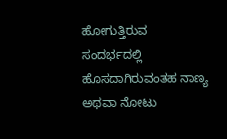ಹೋಗುತ್ತಿರುವ ಸಂದರ್ಭದಲ್ಲಿ ಹೊಸದಾಗಿರುವಂತಹ ನಾಣ್ಯ ಅಥವಾ ನೋಟು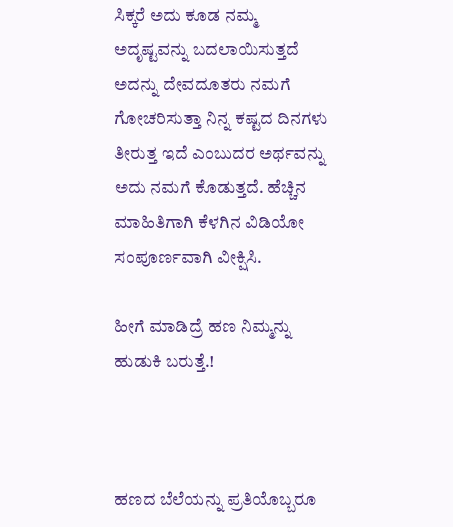ಸಿಕ್ಕರೆ ಅದು ಕೂಡ ನಮ್ಮ ಅದೃಷ್ಟವನ್ನು ಬದಲಾಯಿಸುತ್ತದೆ ಅದನ್ನು ದೇವದೂತರು ನಮಗೆ ಗೋಚರಿಸುತ್ತಾ ನಿನ್ನ ಕಷ್ಟದ ದಿನಗಳು ತೀರುತ್ತ ಇದೆ ಎಂಬುದರ ಅರ್ಥವನ್ನು ಅದು ನಮಗೆ ಕೊಡುತ್ತದೆ. ಹೆಚ್ಚಿನ ಮಾಹಿತಿಗಾಗಿ ಕೆಳಗಿನ ವಿಡಿಯೋ ಸಂಪೂರ್ಣವಾಗಿ ವೀಕ್ಷಿಸಿ.

ಹೀಗೆ ಮಾಡಿದ್ರೆ ಹಣ ನಿಮ್ಮನ್ನು ಹುಡುಕಿ ಬರುತ್ತೆ.!



ಹಣದ ಬೆಲೆಯನ್ನು ಪ್ರತಿಯೊಬ್ಬರೂ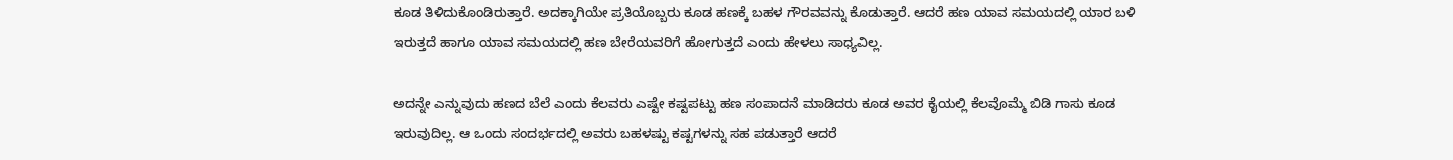ಕೂಡ ತಿಳಿದುಕೊಂಡಿರುತ್ತಾರೆ. ಅದಕ್ಕಾಗಿಯೇ ಪ್ರತಿಯೊಬ್ಬರು ಕೂಡ ಹಣಕ್ಕೆ ಬಹಳ ಗೌರವವನ್ನು ಕೊಡುತ್ತಾರೆ. ಆದರೆ ಹಣ ಯಾವ ಸಮಯದಲ್ಲಿ ಯಾರ ಬಳಿ ಇರುತ್ತದೆ ಹಾಗೂ ಯಾವ ಸಮಯದಲ್ಲಿ ಹಣ ಬೇರೆಯವರಿಗೆ ಹೋಗುತ್ತದೆ ಎಂದು ಹೇಳಲು ಸಾಧ್ಯವಿಲ್ಲ.

ಅದನ್ನೇ ಎನ್ನುವುದು ಹಣದ ಬೆಲೆ ಎಂದು ಕೆಲವರು ಎಷ್ಟೇ ಕಷ್ಟಪಟ್ಟು ಹಣ ಸಂಪಾದನೆ ಮಾಡಿದರು ಕೂಡ ಅವರ ಕೈಯಲ್ಲಿ ಕೆಲವೊಮ್ಮೆ ಬಿಡಿ ಗಾಸು ಕೂಡ ಇರುವುದಿಲ್ಲ. ಆ ಒಂದು ಸಂದರ್ಭದಲ್ಲಿ ಅವರು ಬಹಳಷ್ಟು ಕಷ್ಟಗಳನ್ನು ಸಹ ಪಡುತ್ತಾರೆ ಆದರೆ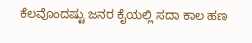ಕೆಲವೊಂದಷ್ಟು ಜನರ ಕೈಯಲ್ಲಿ ಸದಾ ಕಾಲ ಹಣ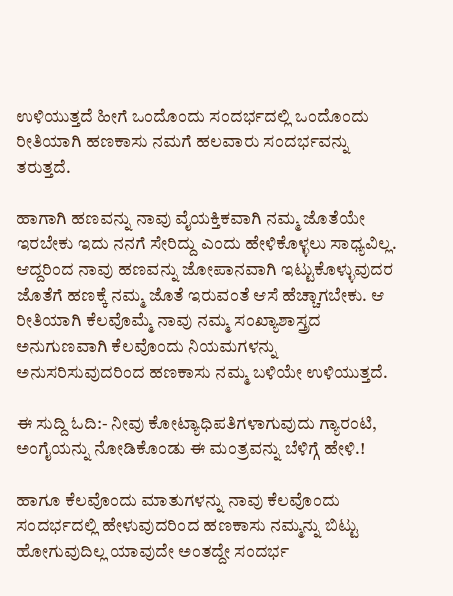ಉಳಿಯುತ್ತದೆ ಹೀಗೆ ಒಂದೊಂದು ಸಂದರ್ಭದಲ್ಲಿ ಒಂದೊಂದು ರೀತಿಯಾಗಿ ಹಣಕಾಸು ನಮಗೆ ಹಲವಾರು ಸಂದರ್ಭವನ್ನು ತರುತ್ತದೆ.

ಹಾಗಾಗಿ ಹಣವನ್ನು ನಾವು ವೈಯಕ್ತಿಕವಾಗಿ ನಮ್ಮ ಜೊತೆಯೇ ಇರಬೇಕು ಇದು ನನಗೆ ಸೇರಿದ್ದು ಎಂದು ಹೇಳಿಕೊಳ್ಳಲು ಸಾಧ್ಯವಿಲ್ಲ. ಆದ್ದರಿಂದ ನಾವು ಹಣವನ್ನು ಜೋಪಾನವಾಗಿ ಇಟ್ಟುಕೊಳ್ಳುವುದರ ಜೊತೆಗೆ ಹಣಕ್ಕೆ ನಮ್ಮ ಜೊತೆ ಇರುವಂತೆ ಆಸೆ ಹೆಚ್ಚಾಗಬೇಕು. ಆ ರೀತಿಯಾಗಿ ಕೆಲವೊಮ್ಮೆ ನಾವು ನಮ್ಮ ಸಂಖ್ಯಾಶಾಸ್ತ್ರದ ಅನುಗುಣವಾಗಿ ಕೆಲವೊಂದು ನಿಯಮಗಳನ್ನು ಅನುಸರಿಸುವುದರಿಂದ ಹಣಕಾಸು ನಮ್ಮ ಬಳಿಯೇ ಉಳಿಯುತ್ತದೆ.

ಈ ಸುದ್ದಿ ಓದಿ:- ನೀವು ಕೋಟ್ಯಾಧಿಪತಿಗಳಾಗುವುದು ಗ್ಯಾರಂಟಿ, ಅಂಗೈಯನ್ನು ನೋಡಿಕೊಂಡು ಈ ಮಂತ್ರವನ್ನು ಬೆಳಿಗ್ಗೆ ಹೇಳಿ.!

ಹಾಗೂ ಕೆಲವೊಂದು ಮಾತುಗಳನ್ನು ನಾವು ಕೆಲವೊಂದು ಸಂದರ್ಭದಲ್ಲಿ ಹೇಳುವುದರಿಂದ ಹಣಕಾಸು ನಮ್ಮನ್ನು ಬಿಟ್ಟು ಹೋಗುವುದಿಲ್ಲ ಯಾವುದೇ ಅಂತದ್ದೇ ಸಂದರ್ಭ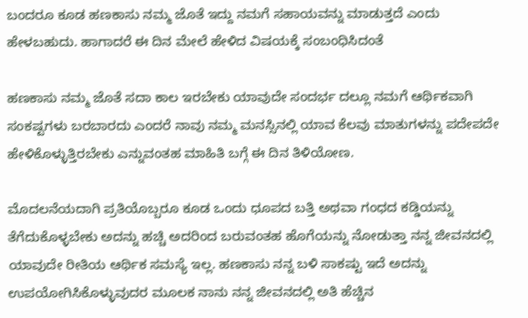ಬಂದರೂ ಕೂಡ ಹಣಕಾಸು ನಮ್ಮ ಜೊತೆ ಇದ್ದು ನಮಗೆ ಸಹಾಯವನ್ನು ಮಾಡುತ್ತದೆ ಎಂದು ಹೇಳಬಹುದು. ಹಾಗಾದರೆ ಈ ದಿನ ಮೇಲೆ ಹೇಳಿದ ವಿಷಯಕ್ಕೆ ಸಂಬಂಧಿಸಿದಂತೆ

ಹಣಕಾಸು ನಮ್ಮ ಜೊತೆ ಸದಾ ಕಾಲ ಇರಬೇಕು ಯಾವುದೇ ಸಂದರ್ಭ ದಲ್ಲೂ ನಮಗೆ ಆರ್ಥಿಕವಾಗಿ ಸಂಕಷ್ಟಗಳು ಬರಬಾರದು ಎಂದರೆ ನಾವು ನಮ್ಮ ಮನಸ್ಸಿನಲ್ಲಿ ಯಾವ ಕೆಲವು ಮಾತುಗಳನ್ನು ಪದೇಪದೇ ಹೇಳಿಕೊಳ್ಳುತ್ತಿರಬೇಕು ಎನ್ನುವಂತಹ ಮಾಹಿತಿ ಬಗ್ಗೆ ಈ ದಿನ ತಿಳಿಯೋಣ.

ಮೊದಲನೆಯದಾಗಿ ಪ್ರತಿಯೊಬ್ಬರೂ ಕೂಡ ಒಂದು ಧೂಪದ ಬತ್ತಿ ಅಥವಾ ಗಂಧದ ಕಡ್ಡಿಯನ್ನು ತೆಗೆದುಕೊಳ್ಳಬೇಕು ಅದನ್ನು ಹಚ್ಚಿ ಅದರಿಂದ ಬರುವಂತಹ ಹೊಗೆಯನ್ನು ನೋಡುತ್ತಾ ನನ್ನ ಜೀವನದಲ್ಲಿ ಯಾವುದೇ ರೀತಿಯ ಆರ್ಥಿಕ ಸಮಸ್ಯೆ ಇಲ್ಲ. ಹಣಕಾಸು ನನ್ನ ಬಳಿ ಸಾಕಷ್ಟು ಇದೆ ಅದನ್ನು ಉಪಯೋಗಿಸಿಕೊಳ್ಳುವುದರ ಮೂಲಕ ನಾನು ನನ್ನ ಜೀವನದಲ್ಲಿ ಅತಿ ಹೆಚ್ಚಿನ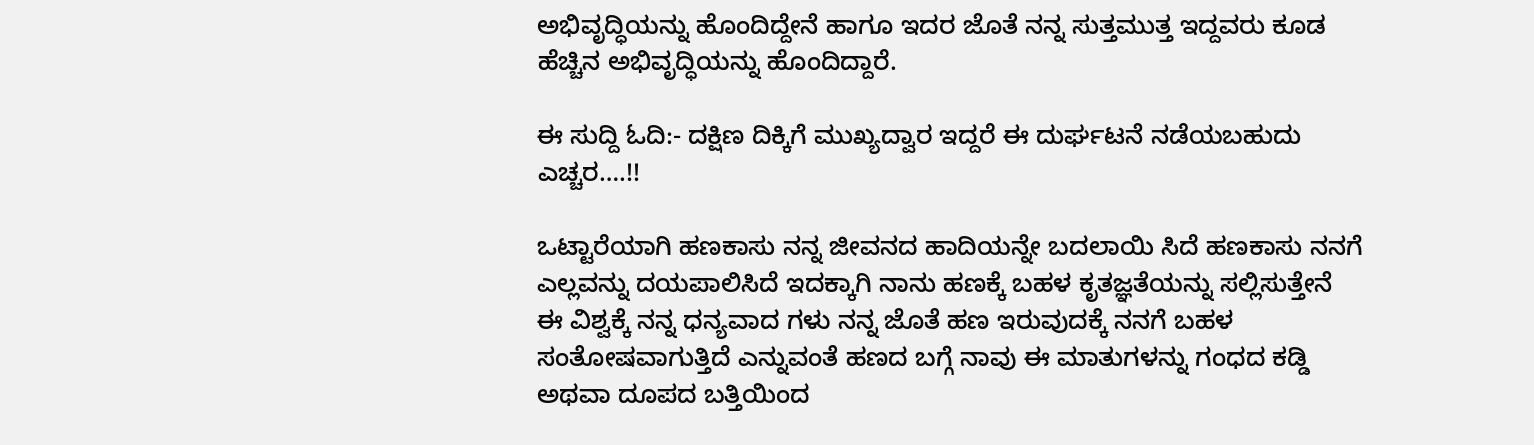ಅಭಿವೃದ್ಧಿಯನ್ನು ಹೊಂದಿದ್ದೇನೆ ಹಾಗೂ ಇದರ ಜೊತೆ ನನ್ನ ಸುತ್ತಮುತ್ತ ಇದ್ದವರು ಕೂಡ ಹೆಚ್ಚಿನ ಅಭಿವೃದ್ಧಿಯನ್ನು ಹೊಂದಿದ್ದಾರೆ.

ಈ ಸುದ್ದಿ ಓದಿ:- ದಕ್ಷಿಣ ದಿಕ್ಕಿಗೆ ಮುಖ್ಯದ್ವಾರ ಇದ್ದರೆ ಈ ದುರ್ಘಟನೆ ನಡೆಯಬಹುದು ಎಚ್ಚರ….!!

ಒಟ್ಟಾರೆಯಾಗಿ ಹಣಕಾಸು ನನ್ನ ಜೀವನದ ಹಾದಿಯನ್ನೇ ಬದಲಾಯಿ ಸಿದೆ ಹಣಕಾಸು ನನಗೆ ಎಲ್ಲವನ್ನು ದಯಪಾಲಿಸಿದೆ ಇದಕ್ಕಾಗಿ ನಾನು ಹಣಕ್ಕೆ ಬಹಳ ಕೃತಜ್ಞತೆಯನ್ನು ಸಲ್ಲಿಸುತ್ತೇನೆ ಈ ವಿಶ್ವಕ್ಕೆ ನನ್ನ ಧನ್ಯವಾದ ಗಳು ನನ್ನ ಜೊತೆ ಹಣ ಇರುವುದಕ್ಕೆ ನನಗೆ ಬಹಳ ಸಂತೋಷವಾಗುತ್ತಿದೆ ಎನ್ನುವಂತೆ ಹಣದ ಬಗ್ಗೆ ನಾವು ಈ ಮಾತುಗಳನ್ನು ಗಂಧದ ಕಡ್ಡಿ ಅಥವಾ ದೂಪದ ಬತ್ತಿಯಿಂದ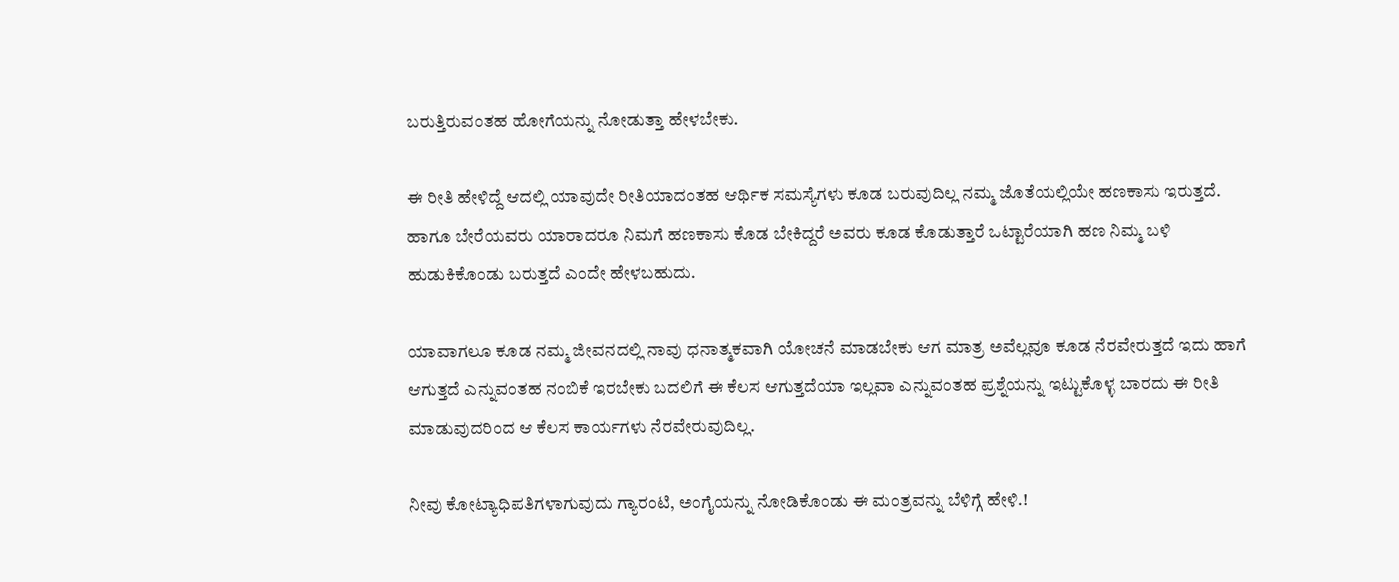ಬರುತ್ತಿರುವಂತಹ ಹೋಗೆಯನ್ನು ನೋಡುತ್ತಾ ಹೇಳಬೇಕು.

ಈ ರೀತಿ ಹೇಳಿದ್ದೆ ಆದಲ್ಲಿ ಯಾವುದೇ ರೀತಿಯಾದಂತಹ ಆರ್ಥಿಕ ಸಮಸ್ಯೆಗಳು ಕೂಡ ಬರುವುದಿಲ್ಲ ನಮ್ಮ ಜೊತೆಯಲ್ಲಿಯೇ ಹಣಕಾಸು ಇರುತ್ತದೆ. ಹಾಗೂ ಬೇರೆಯವರು ಯಾರಾದರೂ ನಿಮಗೆ ಹಣಕಾಸು ಕೊಡ ಬೇಕಿದ್ದರೆ ಅವರು ಕೂಡ ಕೊಡುತ್ತಾರೆ ಒಟ್ಟಾರೆಯಾಗಿ ಹಣ ನಿಮ್ಮ ಬಳಿ ಹುಡುಕಿಕೊಂಡು ಬರುತ್ತದೆ ಎಂದೇ ಹೇಳಬಹುದು.

ಯಾವಾಗಲೂ ಕೂಡ ನಮ್ಮ ಜೀವನದಲ್ಲಿ ನಾವು ಧನಾತ್ಮಕವಾಗಿ ಯೋಚನೆ ಮಾಡಬೇಕು ಆಗ ಮಾತ್ರ ಅವೆಲ್ಲವೂ ಕೂಡ ನೆರವೇರುತ್ತದೆ ಇದು ಹಾಗೆ ಆಗುತ್ತದೆ ಎನ್ನುವಂತಹ ನಂಬಿಕೆ ಇರಬೇಕು ಬದಲಿಗೆ ಈ ಕೆಲಸ ಆಗುತ್ತದೆಯಾ ಇಲ್ಲವಾ ಎನ್ನುವಂತಹ ಪ್ರಶ್ನೆಯನ್ನು ಇಟ್ಟುಕೊಳ್ಳ ಬಾರದು ಈ ರೀತಿ ಮಾಡುವುದರಿಂದ ಆ ಕೆಲಸ ಕಾರ್ಯಗಳು ನೆರವೇರುವುದಿಲ್ಲ.

ನೀವು ಕೋಟ್ಯಾಧಿಪತಿಗಳಾಗುವುದು ಗ್ಯಾರಂಟಿ, ಅಂಗೈಯನ್ನು ನೋಡಿಕೊಂಡು ಈ ಮಂತ್ರವನ್ನು ಬೆಳಿಗ್ಗೆ ಹೇಳಿ.!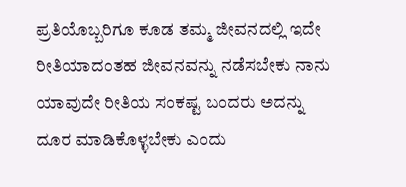ಪ್ರತಿಯೊಬ್ಬರಿಗೂ ಕೂಡ ತಮ್ಮ ಜೀವನದಲ್ಲಿ ಇದೇ ರೀತಿಯಾದಂತಹ ಜೀವನವನ್ನು ನಡೆಸಬೇಕು ನಾನು ಯಾವುದೇ ರೀತಿಯ ಸಂಕಷ್ಟ ಬಂದರು ಅದನ್ನು ದೂರ ಮಾಡಿಕೊಳ್ಳಬೇಕು ಎಂದು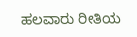ಹಲವಾರು ರೀತಿಯ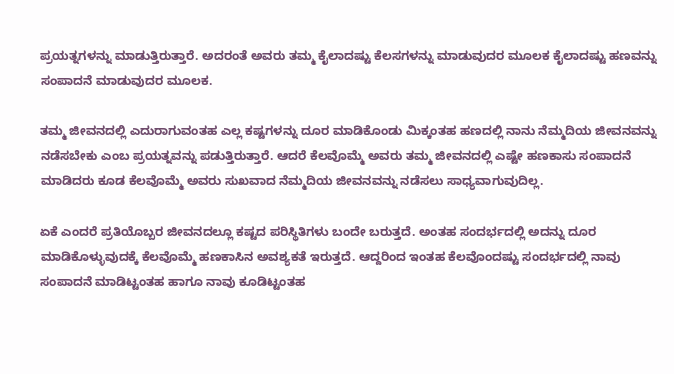ಪ್ರಯತ್ನಗಳನ್ನು ಮಾಡುತ್ತಿರುತ್ತಾರೆ. ಅದರಂತೆ ಅವರು ತಮ್ಮ ಕೈಲಾದಷ್ಟು ಕೆಲಸಗಳನ್ನು ಮಾಡುವುದರ ಮೂಲಕ ಕೈಲಾದಷ್ಟು ಹಣವನ್ನು ಸಂಪಾದನೆ ಮಾಡುವುದರ ಮೂಲಕ.

ತಮ್ಮ ಜೀವನದಲ್ಲಿ ಎದುರಾಗುವಂತಹ ಎಲ್ಲ ಕಷ್ಟಗಳನ್ನು ದೂರ ಮಾಡಿಕೊಂಡು ಮಿಕ್ಕಂತಹ ಹಣದಲ್ಲಿ ನಾನು ನೆಮ್ಮದಿಯ ಜೀವನವನ್ನು ನಡೆಸಬೇಕು ಎಂಬ ಪ್ರಯತ್ನವನ್ನು ಪಡುತ್ತಿರುತ್ತಾರೆ. ಆದರೆ ಕೆಲವೊಮ್ಮೆ ಅವರು ತಮ್ಮ ಜೀವನದಲ್ಲಿ ಎಷ್ಟೇ ಹಣಕಾಸು ಸಂಪಾದನೆ ಮಾಡಿದರು ಕೂಡ ಕೆಲವೊಮ್ಮೆ ಅವರು ಸುಖವಾದ ನೆಮ್ಮದಿಯ ಜೀವನವನ್ನು ನಡೆಸಲು ಸಾಧ್ಯವಾಗುವುದಿಲ್ಲ.

ಏಕೆ ಎಂದರೆ ಪ್ರತಿಯೊಬ್ಬರ ಜೀವನದಲ್ಲೂ ಕಷ್ಟದ ಪರಿಸ್ಥಿತಿಗಳು ಬಂದೇ ಬರುತ್ತದೆ. ಅಂತಹ ಸಂದರ್ಭದಲ್ಲಿ ಅದನ್ನು ದೂರ ಮಾಡಿಕೊಳ್ಳುವುದಕ್ಕೆ ಕೆಲವೊಮ್ಮೆ ಹಣಕಾಸಿನ ಅವಶ್ಯಕತೆ ಇರುತ್ತದೆ. ಆದ್ದರಿಂದ ಇಂತಹ ಕೆಲವೊಂದಷ್ಟು ಸಂದರ್ಭದಲ್ಲಿ ನಾವು ಸಂಪಾದನೆ ಮಾಡಿಟ್ಟಂತಹ ಹಾಗೂ ನಾವು ಕೂಡಿಟ್ಟಂತಹ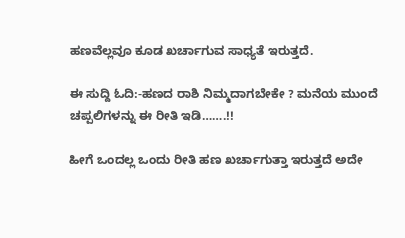ಹಣವೆಲ್ಲವೂ ಕೂಡ ಖರ್ಚಾಗುವ ಸಾಧ್ಯತೆ ಇರುತ್ತದೆ.

ಈ ಸುದ್ದಿ ಓದಿ:-ಹಣದ ರಾಶಿ ನಿಮ್ಮದಾಗಬೇಕೇ ? ಮನೆಯ ಮುಂದೆ ಚಪ್ಪಲಿಗಳನ್ನು ಈ ರೀತಿ ಇಡಿ…….!!

ಹೀಗೆ ಒಂದಲ್ಲ ಒಂದು ರೀತಿ ಹಣ ಖರ್ಚಾಗುತ್ತಾ ಇರುತ್ತದೆ ಅದೇ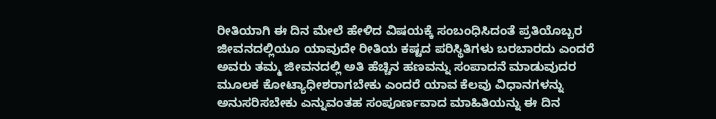ರೀತಿಯಾಗಿ ಈ ದಿನ ಮೇಲೆ ಹೇಳಿದ ವಿಷಯಕ್ಕೆ ಸಂಬಂಧಿಸಿದಂತೆ ಪ್ರತಿಯೊಬ್ಬರ ಜೀವನದಲ್ಲಿಯೂ ಯಾವುದೇ ರೀತಿಯ ಕಷ್ಟದ ಪರಿಸ್ಥಿತಿಗಳು ಬರಬಾರದು ಎಂದರೆ ಅವರು ತಮ್ಮ ಜೀವನದಲ್ಲಿ ಅತಿ ಹೆಚ್ಚಿನ ಹಣವನ್ನು ಸಂಪಾದನೆ ಮಾಡುವುದರ ಮೂಲಕ ಕೋಟ್ಯಾಧೀಶರಾಗಬೇಕು ಎಂದರೆ ಯಾವ ಕೆಲವು ವಿಧಾನಗಳನ್ನು ಅನುಸರಿಸಬೇಕು ಎನ್ನುವಂತಹ ಸಂಪೂರ್ಣವಾದ ಮಾಹಿತಿಯನ್ನು ಈ ದಿನ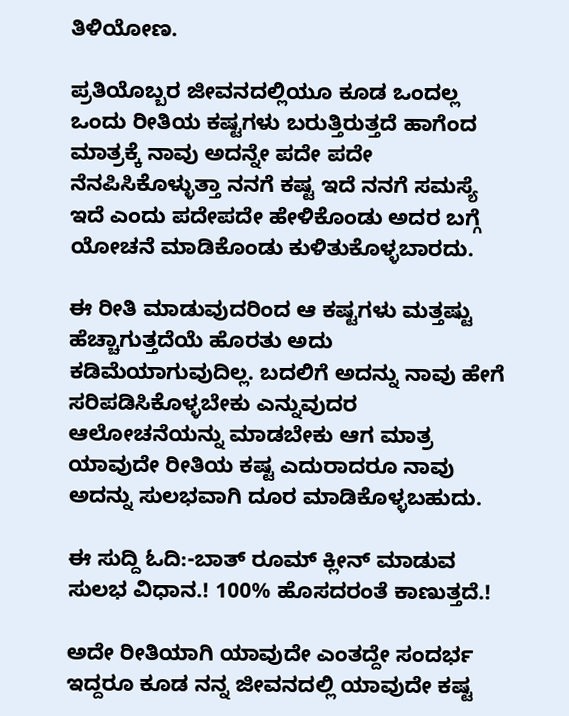ತಿಳಿಯೋಣ.

ಪ್ರತಿಯೊಬ್ಬರ ಜೀವನದಲ್ಲಿಯೂ ಕೂಡ ಒಂದಲ್ಲ ಒಂದು ರೀತಿಯ ಕಷ್ಟಗಳು ಬರುತ್ತಿರುತ್ತದೆ ಹಾಗೆಂದ ಮಾತ್ರಕ್ಕೆ ನಾವು ಅದನ್ನೇ ಪದೇ ಪದೇ ನೆನಪಿಸಿಕೊಳ್ಳುತ್ತಾ ನನಗೆ ಕಷ್ಟ ಇದೆ ನನಗೆ ಸಮಸ್ಯೆ ಇದೆ ಎಂದು ಪದೇಪದೇ ಹೇಳಿಕೊಂಡು ಅದರ ಬಗ್ಗೆ ಯೋಚನೆ ಮಾಡಿಕೊಂಡು ಕುಳಿತುಕೊಳ್ಳಬಾರದು.

ಈ ರೀತಿ ಮಾಡುವುದರಿಂದ ಆ ಕಷ್ಟಗಳು ಮತ್ತಷ್ಟು ಹೆಚ್ಚಾಗುತ್ತದೆಯೆ ಹೊರತು ಅದು ಕಡಿಮೆಯಾಗುವುದಿಲ್ಲ. ಬದಲಿಗೆ ಅದನ್ನು ನಾವು ಹೇಗೆ ಸರಿಪಡಿಸಿಕೊಳ್ಳಬೇಕು ಎನ್ನುವುದರ ಆಲೋಚನೆಯನ್ನು ಮಾಡಬೇಕು ಆಗ ಮಾತ್ರ ಯಾವುದೇ ರೀತಿಯ ಕಷ್ಟ ಎದುರಾದರೂ ನಾವು ಅದನ್ನು ಸುಲಭವಾಗಿ ದೂರ ಮಾಡಿಕೊಳ್ಳಬಹುದು.

ಈ ಸುದ್ದಿ ಓದಿ:-ಬಾತ್ ರೂಮ್ ಕ್ಲೀನ್ ಮಾಡುವ ಸುಲಭ ವಿಧಾನ.! 100% ಹೊಸದರಂತೆ ಕಾಣುತ್ತದೆ.!

ಅದೇ ರೀತಿಯಾಗಿ ಯಾವುದೇ ಎಂತದ್ದೇ ಸಂದರ್ಭ ಇದ್ದರೂ ಕೂಡ ನನ್ನ ಜೀವನದಲ್ಲಿ ಯಾವುದೇ ಕಷ್ಟ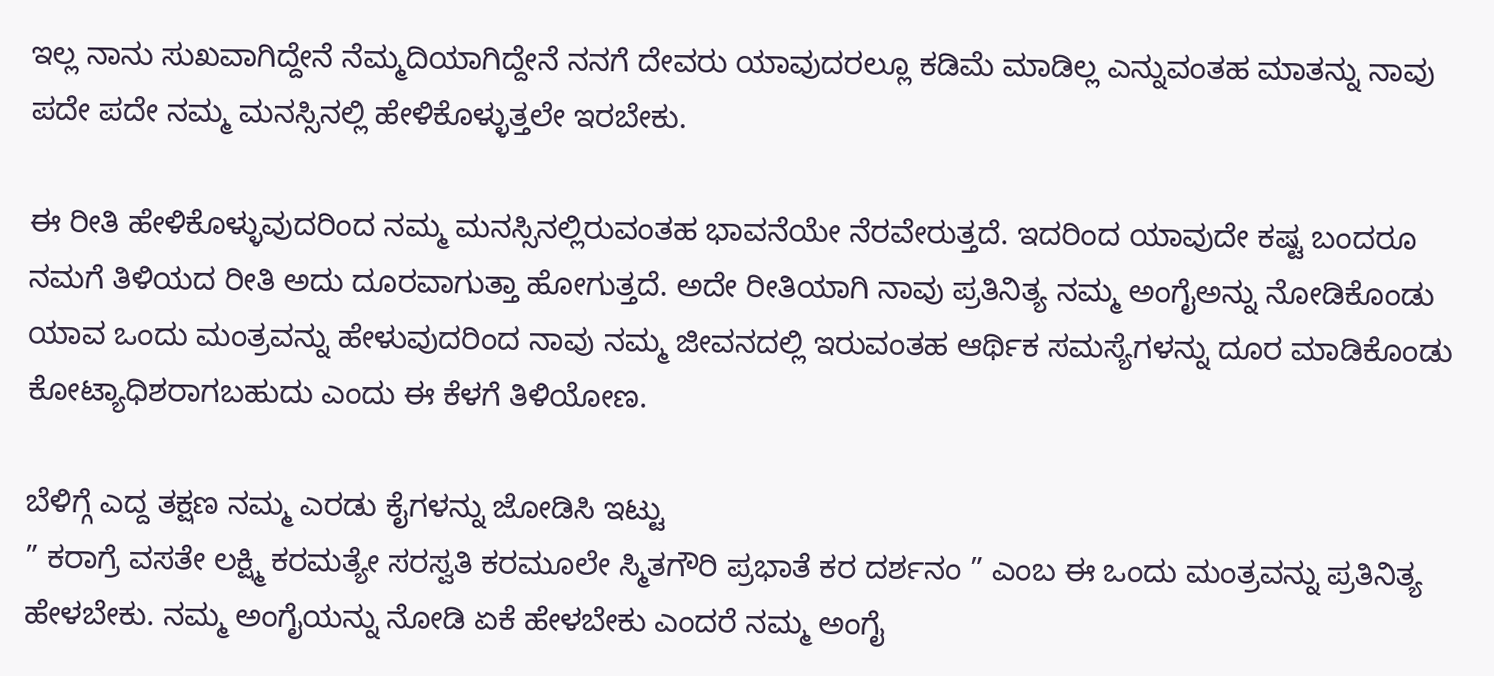ಇಲ್ಲ ನಾನು ಸುಖವಾಗಿದ್ದೇನೆ ನೆಮ್ಮದಿಯಾಗಿದ್ದೇನೆ ನನಗೆ ದೇವರು ಯಾವುದರಲ್ಲೂ ಕಡಿಮೆ ಮಾಡಿಲ್ಲ ಎನ್ನುವಂತಹ ಮಾತನ್ನು ನಾವು ಪದೇ ಪದೇ ನಮ್ಮ ಮನಸ್ಸಿನಲ್ಲಿ ಹೇಳಿಕೊಳ್ಳುತ್ತಲೇ ಇರಬೇಕು.

ಈ ರೀತಿ ಹೇಳಿಕೊಳ್ಳುವುದರಿಂದ ನಮ್ಮ ಮನಸ್ಸಿನಲ್ಲಿರುವಂತಹ ಭಾವನೆಯೇ ನೆರವೇರುತ್ತದೆ. ಇದರಿಂದ ಯಾವುದೇ ಕಷ್ಟ ಬಂದರೂ ನಮಗೆ ತಿಳಿಯದ ರೀತಿ ಅದು ದೂರವಾಗುತ್ತಾ ಹೋಗುತ್ತದೆ. ಅದೇ ರೀತಿಯಾಗಿ ನಾವು ಪ್ರತಿನಿತ್ಯ ನಮ್ಮ ಅಂಗೈಅನ್ನು ನೋಡಿಕೊಂಡು ಯಾವ ಒಂದು ಮಂತ್ರವನ್ನು ಹೇಳುವುದರಿಂದ ನಾವು ನಮ್ಮ ಜೀವನದಲ್ಲಿ ಇರುವಂತಹ ಆರ್ಥಿಕ ಸಮಸ್ಯೆಗಳನ್ನು ದೂರ ಮಾಡಿಕೊಂಡು ಕೋಟ್ಯಾಧಿಶರಾಗಬಹುದು ಎಂದು ಈ ಕೆಳಗೆ ತಿಳಿಯೋಣ.

ಬೆಳಿಗ್ಗೆ ಎದ್ದ ತಕ್ಷಣ ನಮ್ಮ ಎರಡು ಕೈಗಳನ್ನು ಜೋಡಿಸಿ ಇಟ್ಟು
” ಕರಾಗ್ರೆ ವಸತೇ ಲಕ್ಷ್ಮಿ ಕರಮತ್ಯೇ ಸರಸ್ವತಿ ಕರಮೂಲೇ ಸ್ಮಿತಗೌರಿ ಪ್ರಭಾತೆ ಕರ ದರ್ಶನಂ ” ಎಂಬ ಈ ಒಂದು ಮಂತ್ರವನ್ನು ಪ್ರತಿನಿತ್ಯ ಹೇಳಬೇಕು. ನಮ್ಮ ಅಂಗೈಯನ್ನು ನೋಡಿ ಏಕೆ ಹೇಳಬೇಕು ಎಂದರೆ ನಮ್ಮ ಅಂಗೈ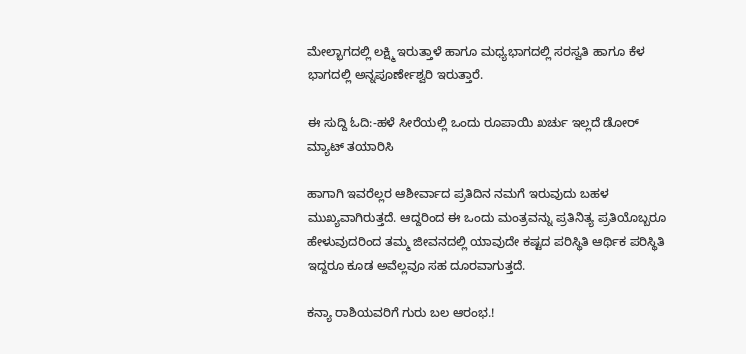ಮೇಲ್ಭಾಗದಲ್ಲಿ ಲಕ್ಷ್ಮಿ ಇರುತ್ತಾಳೆ ಹಾಗೂ ಮಧ್ಯಭಾಗದಲ್ಲಿ ಸರಸ್ವತಿ ಹಾಗೂ ಕೆಳ ಭಾಗದಲ್ಲಿ ಅನ್ನಪೂರ್ಣೇಶ್ವರಿ ಇರುತ್ತಾರೆ.

ಈ ಸುದ್ದಿ ಓದಿ:-ಹಳೆ ಸೀರೆಯಲ್ಲಿ ಒಂದು ರೂಪಾಯಿ ಖರ್ಚು ಇಲ್ಲದೆ ಡೋರ್ ಮ್ಯಾಟ್ ತಯಾರಿಸಿ

ಹಾಗಾಗಿ ಇವರೆಲ್ಲರ ಆಶೀರ್ವಾದ ಪ್ರತಿದಿನ ನಮಗೆ ಇರುವುದು ಬಹಳ ಮುಖ್ಯವಾಗಿರುತ್ತದೆ. ಆದ್ದರಿಂದ ಈ ಒಂದು ಮಂತ್ರವನ್ನು ಪ್ರತಿನಿತ್ಯ ಪ್ರತಿಯೊಬ್ಬರೂ ಹೇಳುವುದರಿಂದ ತಮ್ಮ ಜೀವನದಲ್ಲಿ ಯಾವುದೇ ಕಷ್ಟದ ಪರಿಸ್ಥಿತಿ ಆರ್ಥಿಕ ಪರಿಸ್ಥಿತಿ ಇದ್ದರೂ ಕೂಡ ಅವೆಲ್ಲವೂ ಸಹ ದೂರವಾಗುತ್ತದೆ.

ಕನ್ಯಾ ರಾಶಿಯವರಿಗೆ ಗುರು ಬಲ ಆರಂಭ.!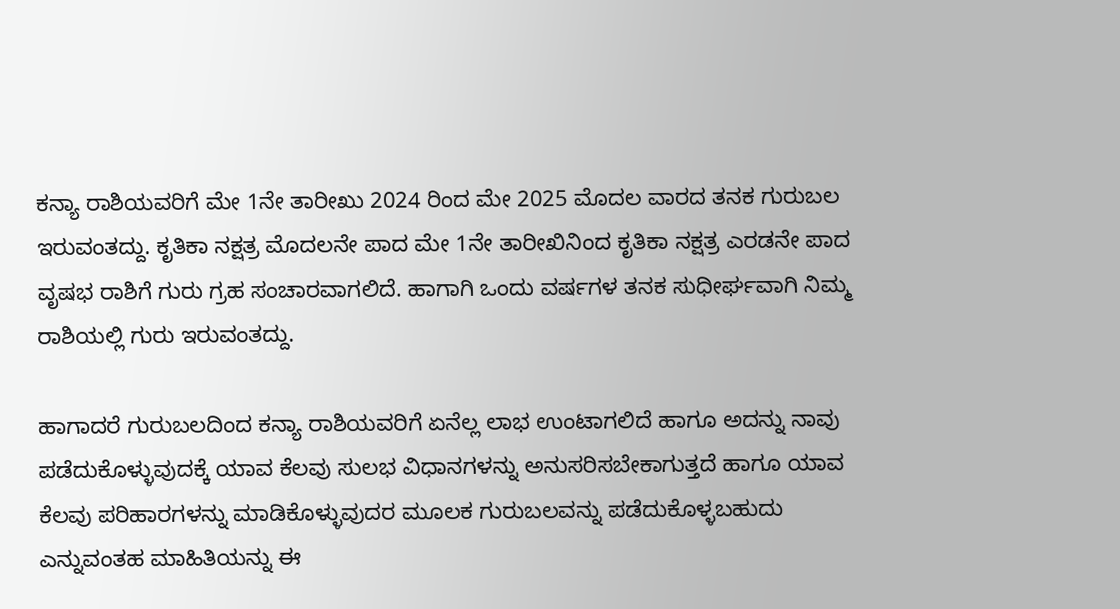ಕನ್ಯಾ ರಾಶಿಯವರಿಗೆ ಮೇ 1ನೇ ತಾರೀಖು 2024 ರಿಂದ ಮೇ 2025 ಮೊದಲ ವಾರದ ತನಕ ಗುರುಬಲ ಇರುವಂತದ್ದು. ಕೃತಿಕಾ ನಕ್ಷತ್ರ ಮೊದಲನೇ ಪಾದ ಮೇ 1ನೇ ತಾರೀಖಿನಿಂದ ಕೃತಿಕಾ ನಕ್ಷತ್ರ ಎರಡನೇ ಪಾದ ವೃಷಭ ರಾಶಿಗೆ ಗುರು ಗ್ರಹ ಸಂಚಾರವಾಗಲಿದೆ. ಹಾಗಾಗಿ ಒಂದು ವರ್ಷಗಳ ತನಕ ಸುಧೀರ್ಘವಾಗಿ ನಿಮ್ಮ ರಾಶಿಯಲ್ಲಿ ಗುರು ಇರುವಂತದ್ದು.

ಹಾಗಾದರೆ ಗುರುಬಲದಿಂದ ಕನ್ಯಾ ರಾಶಿಯವರಿಗೆ ಏನೆಲ್ಲ ಲಾಭ ಉಂಟಾಗಲಿದೆ ಹಾಗೂ ಅದನ್ನು ನಾವು ಪಡೆದುಕೊಳ್ಳುವುದಕ್ಕೆ ಯಾವ ಕೆಲವು ಸುಲಭ ವಿಧಾನಗಳನ್ನು ಅನುಸರಿಸಬೇಕಾಗುತ್ತದೆ ಹಾಗೂ ಯಾವ ಕೆಲವು ಪರಿಹಾರಗಳನ್ನು ಮಾಡಿಕೊಳ್ಳುವುದರ ಮೂಲಕ ಗುರುಬಲವನ್ನು ಪಡೆದುಕೊಳ್ಳಬಹುದು ಎನ್ನುವಂತಹ ಮಾಹಿತಿಯನ್ನು ಈ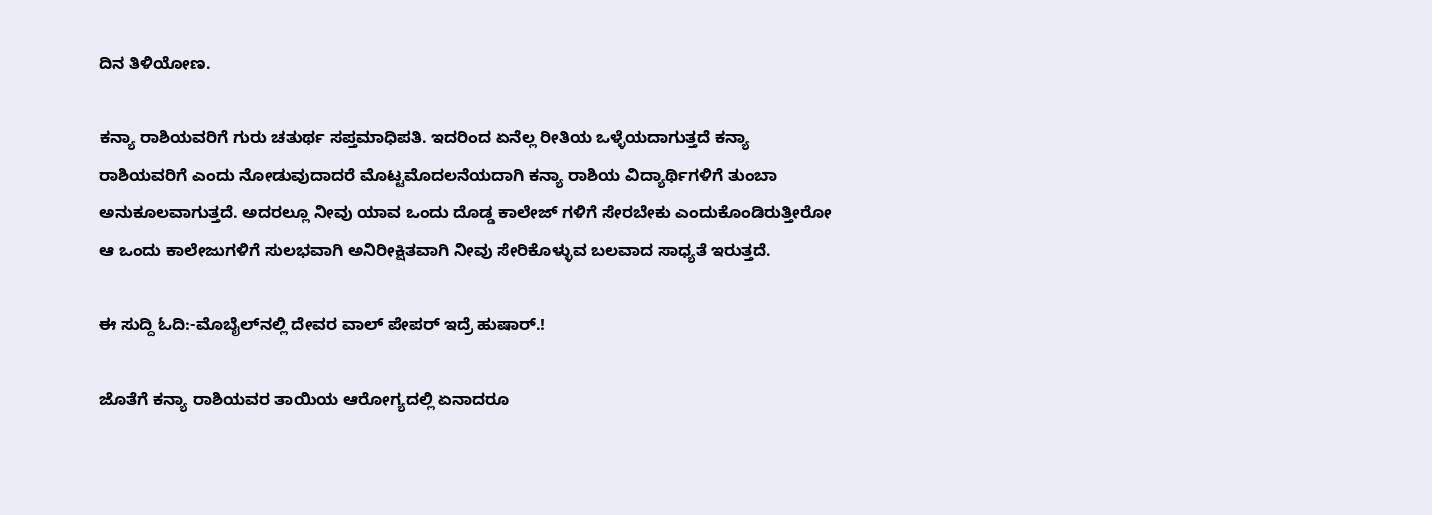ದಿನ ತಿಳಿಯೋಣ.

ಕನ್ಯಾ ರಾಶಿಯವರಿಗೆ ಗುರು ಚತುರ್ಥ ಸಪ್ತಮಾಧಿಪತಿ. ಇದರಿಂದ ಏನೆಲ್ಲ ರೀತಿಯ ಒಳ್ಳೆಯದಾಗುತ್ತದೆ ಕನ್ಯಾ ರಾಶಿಯವರಿಗೆ ಎಂದು ನೋಡುವುದಾದರೆ ಮೊಟ್ಟಮೊದಲನೆಯದಾಗಿ ಕನ್ಯಾ ರಾಶಿಯ ವಿದ್ಯಾರ್ಥಿಗಳಿಗೆ ತುಂಬಾ ಅನುಕೂಲವಾಗುತ್ತದೆ. ಅದರಲ್ಲೂ ನೀವು ಯಾವ ಒಂದು ದೊಡ್ಡ ಕಾಲೇಜ್ ಗಳಿಗೆ ಸೇರಬೇಕು ಎಂದುಕೊಂಡಿರುತ್ತೀರೋ ಆ ಒಂದು ಕಾಲೇಜುಗಳಿಗೆ ಸುಲಭವಾಗಿ ಅನಿರೀಕ್ಷಿತವಾಗಿ ನೀವು ಸೇರಿಕೊಳ್ಳುವ ಬಲವಾದ ಸಾಧ್ಯತೆ ಇರುತ್ತದೆ.

ಈ ಸುದ್ದಿ ಓದಿ:-ಮೊಬೈಲ್‌ನಲ್ಲಿ ದೇವರ ವಾಲ್ ಪೇಪರ್ ಇದ್ರೆ ಹುಷಾರ್.!

ಜೊತೆಗೆ ಕನ್ಯಾ ರಾಶಿಯವರ ತಾಯಿಯ ಆರೋಗ್ಯದಲ್ಲಿ ಏನಾದರೂ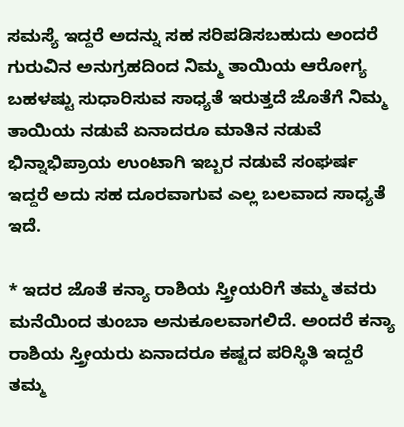ಸಮಸ್ಯೆ ಇದ್ದರೆ ಅದನ್ನು ಸಹ ಸರಿಪಡಿಸಬಹುದು ಅಂದರೆ ಗುರುವಿನ ಅನುಗ್ರಹದಿಂದ ನಿಮ್ಮ ತಾಯಿಯ ಆರೋಗ್ಯ ಬಹಳಷ್ಟು ಸುಧಾರಿಸುವ ಸಾಧ್ಯತೆ ಇರುತ್ತದೆ ಜೊತೆಗೆ ನಿಮ್ಮ ತಾಯಿಯ ನಡುವೆ ಏನಾದರೂ ಮಾತಿನ ನಡುವೆ ಭಿನ್ನಾಭಿಪ್ರಾಯ ಉಂಟಾಗಿ ಇಬ್ಬರ ನಡುವೆ ಸಂಘರ್ಷ ಇದ್ದರೆ ಅದು ಸಹ ದೂರವಾಗುವ ಎಲ್ಲ ಬಲವಾದ ಸಾಧ್ಯತೆ ಇದೆ.

* ಇದರ ಜೊತೆ ಕನ್ಯಾ ರಾಶಿಯ ಸ್ತ್ರೀಯರಿಗೆ ತಮ್ಮ ತವರು ಮನೆಯಿಂದ ತುಂಬಾ ಅನುಕೂಲವಾಗಲಿದೆ. ಅಂದರೆ ಕನ್ಯಾ ರಾಶಿಯ ಸ್ತ್ರೀಯರು ಏನಾದರೂ ಕಷ್ಟದ ಪರಿಸ್ಥಿತಿ ಇದ್ದರೆ ತಮ್ಮ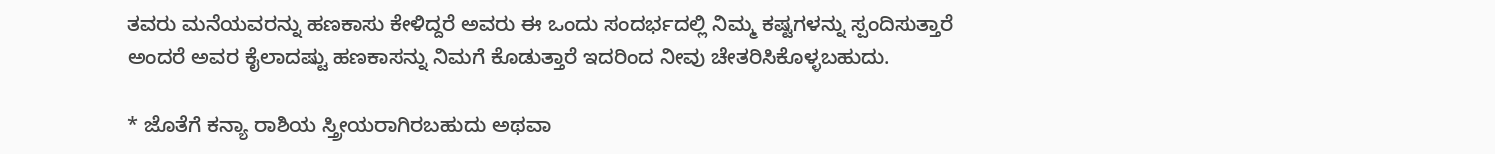ತವರು ಮನೆಯವರನ್ನು ಹಣಕಾಸು ಕೇಳಿದ್ದರೆ ಅವರು ಈ ಒಂದು ಸಂದರ್ಭದಲ್ಲಿ ನಿಮ್ಮ ಕಷ್ಟಗಳನ್ನು ಸ್ಪಂದಿಸುತ್ತಾರೆ ಅಂದರೆ ಅವರ ಕೈಲಾದಷ್ಟು ಹಣಕಾಸನ್ನು ನಿಮಗೆ ಕೊಡುತ್ತಾರೆ ಇದರಿಂದ ನೀವು ಚೇತರಿಸಿಕೊಳ್ಳಬಹುದು.

* ಜೊತೆಗೆ ಕನ್ಯಾ ರಾಶಿಯ ಸ್ತ್ರೀಯರಾಗಿರಬಹುದು ಅಥವಾ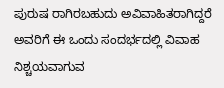ಪುರುಷ ರಾಗಿರಬಹುದು ಅವಿವಾಹಿತರಾಗಿದ್ದರೆ ಅವರಿಗೆ ಈ ಒಂದು ಸಂದರ್ಭದಲ್ಲಿ ವಿವಾಹ ನಿಶ್ಚಯವಾಗುವ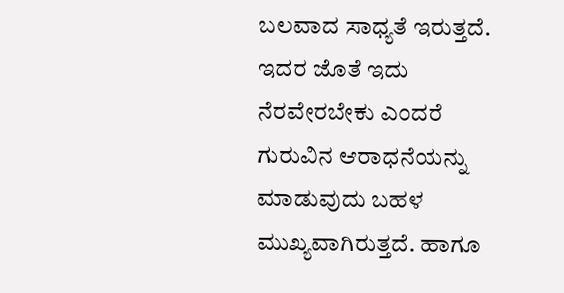ಬಲವಾದ ಸಾಧ್ಯತೆ ಇರುತ್ತದೆ. ಇದರ ಜೊತೆ ಇದು ನೆರವೇರಬೇಕು ಎಂದರೆ ಗುರುವಿನ ಆರಾಧನೆಯನ್ನು ಮಾಡುವುದು ಬಹಳ ಮುಖ್ಯವಾಗಿರುತ್ತದೆ. ಹಾಗೂ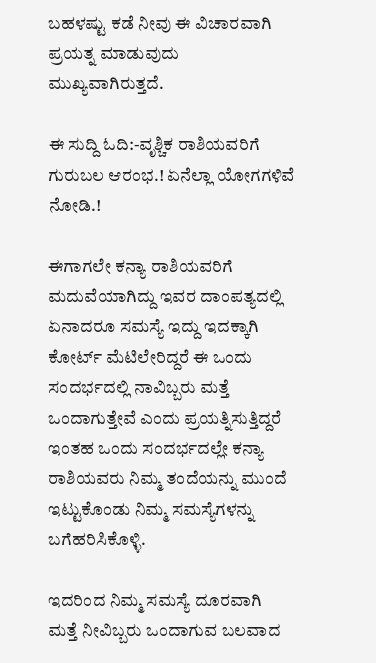ಬಹಳಷ್ಟು ಕಡೆ ನೀವು ಈ ವಿಚಾರವಾಗಿ ಪ್ರಯತ್ನ ಮಾಡುವುದು ಮುಖ್ಯವಾಗಿರುತ್ತದೆ.

ಈ ಸುದ್ದಿ ಓದಿ:-ವೃಶ್ಚಿಕ ರಾಶಿಯವರಿಗೆ ಗುರುಬಲ ಆರಂಭ.! ಏನೆಲ್ಲಾ ಯೋಗಗಳಿವೆ ನೋಡಿ.!

ಈಗಾಗಲೇ ಕನ್ಯಾ ರಾಶಿಯವರಿಗೆ ಮದುವೆಯಾಗಿದ್ದು ಇವರ ದಾಂಪತ್ಯದಲ್ಲಿ ಏನಾದರೂ ಸಮಸ್ಯೆ ಇದ್ದು ಇದಕ್ಕಾಗಿ ಕೋರ್ಟ್ ಮೆಟಿಲೇರಿದ್ದರೆ ಈ ಒಂದು ಸಂದರ್ಭದಲ್ಲಿ ನಾವಿಬ್ಬರು ಮತ್ತೆ ಒಂದಾಗುತ್ತೇವೆ ಎಂದು ಪ್ರಯತ್ನಿಸುತ್ತಿದ್ದರೆ ಇಂತಹ ಒಂದು ಸಂದರ್ಭದಲ್ಲೇ ಕನ್ಯಾ ರಾಶಿಯವರು ನಿಮ್ಮ ತಂದೆಯನ್ನು ಮುಂದೆ ಇಟ್ಟುಕೊಂಡು ನಿಮ್ಮ ಸಮಸ್ಯೆಗಳನ್ನು ಬಗೆಹರಿಸಿಕೊಳ್ಳಿ.

ಇದರಿಂದ ನಿಮ್ಮ ಸಮಸ್ಯೆ ದೂರವಾಗಿ ಮತ್ತೆ ನೀವಿಬ್ಬರು ಒಂದಾಗುವ ಬಲವಾದ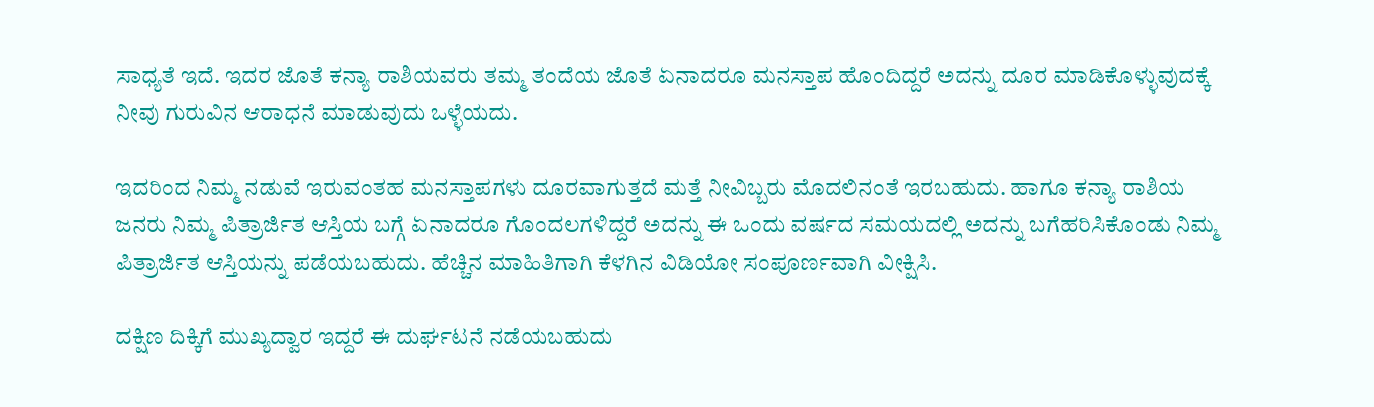ಸಾಧ್ಯತೆ ಇದೆ. ಇದರ ಜೊತೆ ಕನ್ಯಾ ರಾಶಿಯವರು ತಮ್ಮ ತಂದೆಯ ಜೊತೆ ಏನಾದರೂ ಮನಸ್ತಾಪ ಹೊಂದಿದ್ದರೆ ಅದನ್ನು ದೂರ ಮಾಡಿಕೊಳ್ಳುವುದಕ್ಕೆ ನೀವು ಗುರುವಿನ ಆರಾಧನೆ ಮಾಡುವುದು ಒಳ್ಳೆಯದು.

ಇದರಿಂದ ನಿಮ್ಮ ನಡುವೆ ಇರುವಂತಹ ಮನಸ್ತಾಪಗಳು ದೂರವಾಗುತ್ತದೆ ಮತ್ತೆ ನೀವಿಬ್ಬರು ಮೊದಲಿನಂತೆ ಇರಬಹುದು. ಹಾಗೂ ಕನ್ಯಾ ರಾಶಿಯ ಜನರು ನಿಮ್ಮ ಪಿತ್ರಾರ್ಜಿತ ಆಸ್ತಿಯ ಬಗ್ಗೆ ಏನಾದರೂ ಗೊಂದಲಗಳಿದ್ದರೆ ಅದನ್ನು ಈ ಒಂದು ವರ್ಷದ ಸಮಯದಲ್ಲಿ ಅದನ್ನು ಬಗೆಹರಿಸಿಕೊಂಡು ನಿಮ್ಮ ಪಿತ್ರಾರ್ಜಿತ ಆಸ್ತಿಯನ್ನು ಪಡೆಯಬಹುದು. ಹೆಚ್ಚಿನ ಮಾಹಿತಿಗಾಗಿ ಕೆಳಗಿನ ವಿಡಿಯೋ ಸಂಪೂರ್ಣವಾಗಿ ವೀಕ್ಷಿಸಿ.

ದಕ್ಷಿಣ ದಿಕ್ಕಿಗೆ ಮುಖ್ಯದ್ವಾರ ಇದ್ದರೆ ಈ ದುರ್ಘಟನೆ ನಡೆಯಬಹುದು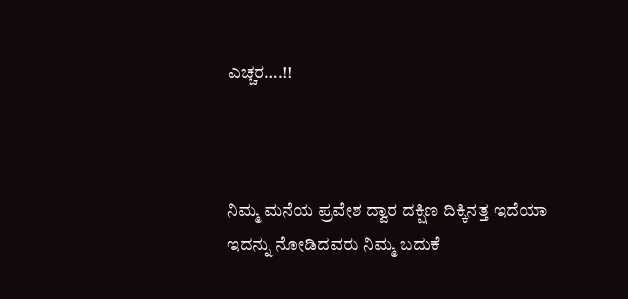ಎಚ್ಚರ….!!



ನಿಮ್ಮ ಮನೆಯ ಪ್ರವೇಶ ದ್ವಾರ ದಕ್ಷಿಣ ದಿಕ್ಕಿನತ್ತ ಇದೆಯಾ ಇದನ್ನು ನೋಡಿದವರು ನಿಮ್ಮ ಬದುಕೆ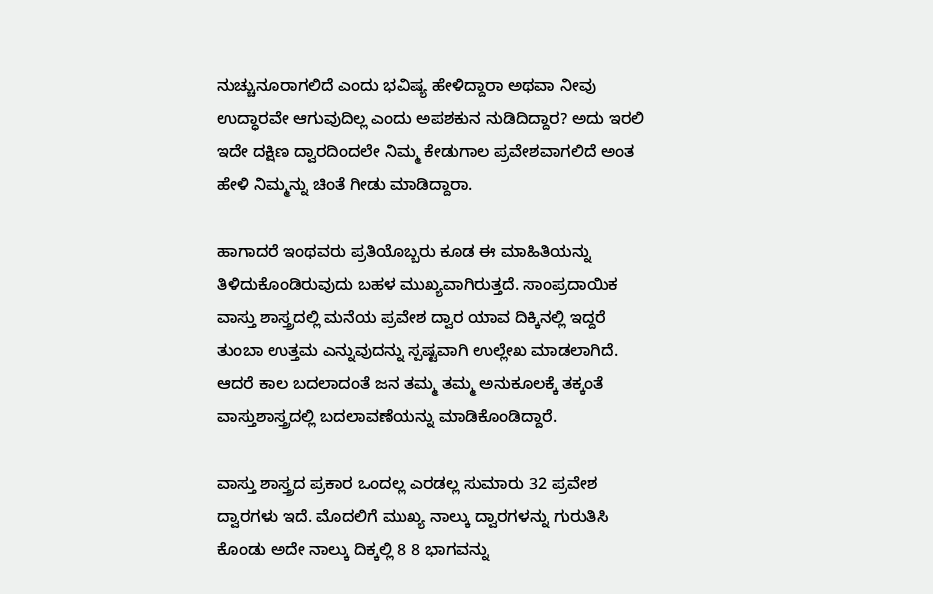ನುಚ್ಚುನೂರಾಗಲಿದೆ ಎಂದು ಭವಿಷ್ಯ ಹೇಳಿದ್ದಾರಾ ಅಥವಾ ನೀವು ಉದ್ಧಾರವೇ ಆಗುವುದಿಲ್ಲ ಎಂದು ಅಪಶಕುನ ನುಡಿದಿದ್ದಾರ? ಅದು ಇರಲಿ ಇದೇ ದಕ್ಷಿಣ ದ್ವಾರದಿಂದಲೇ ನಿಮ್ಮ ಕೇಡುಗಾಲ ಪ್ರವೇಶವಾಗಲಿದೆ ಅಂತ ಹೇಳಿ ನಿಮ್ಮನ್ನು ಚಿಂತೆ ಗೀಡು ಮಾಡಿದ್ದಾರಾ.

ಹಾಗಾದರೆ ಇಂಥವರು ಪ್ರತಿಯೊಬ್ಬರು ಕೂಡ ಈ ಮಾಹಿತಿಯನ್ನು ತಿಳಿದುಕೊಂಡಿರುವುದು ಬಹಳ ಮುಖ್ಯವಾಗಿರುತ್ತದೆ. ಸಾಂಪ್ರದಾಯಿಕ ವಾಸ್ತು ಶಾಸ್ತ್ರದಲ್ಲಿ ಮನೆಯ ಪ್ರವೇಶ ದ್ವಾರ ಯಾವ ದಿಕ್ಕಿನಲ್ಲಿ ಇದ್ದರೆ ತುಂಬಾ ಉತ್ತಮ ಎನ್ನುವುದನ್ನು ಸ್ಪಷ್ಟವಾಗಿ ಉಲ್ಲೇಖ ಮಾಡಲಾಗಿದೆ. ಆದರೆ ಕಾಲ ಬದಲಾದಂತೆ ಜನ ತಮ್ಮ ತಮ್ಮ ಅನುಕೂಲಕ್ಕೆ ತಕ್ಕಂತೆ ವಾಸ್ತುಶಾಸ್ತ್ರದಲ್ಲಿ ಬದಲಾವಣೆಯನ್ನು ಮಾಡಿಕೊಂಡಿದ್ದಾರೆ.

ವಾಸ್ತು ಶಾಸ್ತ್ರದ ಪ್ರಕಾರ ಒಂದಲ್ಲ ಎರಡಲ್ಲ ಸುಮಾರು 32 ಪ್ರವೇಶ ದ್ವಾರಗಳು ಇದೆ. ಮೊದಲಿಗೆ ಮುಖ್ಯ ನಾಲ್ಕು ದ್ವಾರಗಳನ್ನು ಗುರುತಿಸಿ ಕೊಂಡು ಅದೇ ನಾಲ್ಕು ದಿಕ್ಕಲ್ಲಿ 8 8 ಭಾಗವನ್ನು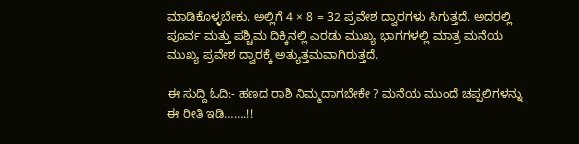ಮಾಡಿಕೊಳ್ಳಬೇಕು. ಅಲ್ಲಿಗೆ 4 × 8 = 32 ಪ್ರವೇಶ ದ್ವಾರಗಳು ಸಿಗುತ್ತದೆ. ಅದರಲ್ಲಿ ಪೂರ್ವ ಮತ್ತು ಪಶ್ಚಿಮ ದಿಕ್ಕಿನಲ್ಲಿ ಎರಡು ಮುಖ್ಯ ಭಾಗಗಳಲ್ಲಿ ಮಾತ್ರ ಮನೆಯ ಮುಖ್ಯ ಪ್ರವೇಶ ದ್ವಾರಕ್ಕೆ ಅತ್ಯುತ್ತಮವಾಗಿರುತ್ತದೆ.

ಈ ಸುದ್ದಿ ಓದಿ:- ಹಣದ ರಾಶಿ ನಿಮ್ಮದಾಗಬೇಕೇ ? ಮನೆಯ ಮುಂದೆ ಚಪ್ಪಲಿಗಳನ್ನು ಈ ರೀತಿ ಇಡಿ…….!!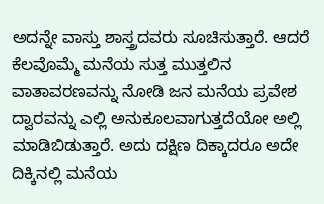ಅದನ್ನೇ ವಾಸ್ತು ಶಾಸ್ತ್ರದವರು ಸೂಚಿಸುತ್ತಾರೆ. ಆದರೆ ಕೆಲವೊಮ್ಮೆ ಮನೆಯ ಸುತ್ತ ಮುತ್ತಲಿನ ವಾತಾವರಣವನ್ನು ನೋಡಿ ಜನ ಮನೆಯ ಪ್ರವೇಶ ದ್ವಾರವನ್ನು ಎಲ್ಲಿ ಅನುಕೂಲವಾಗುತ್ತದೆಯೋ ಅಲ್ಲಿ ಮಾಡಿಬಿಡುತ್ತಾರೆ. ಅದು ದಕ್ಷಿಣ ದಿಕ್ಕಾದರೂ ಅದೇ ದಿಕ್ಕಿನಲ್ಲಿ ಮನೆಯ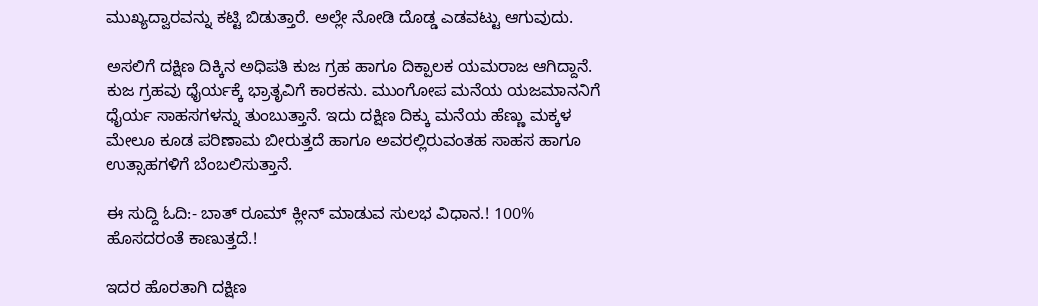ಮುಖ್ಯದ್ವಾರವನ್ನು ಕಟ್ಟಿ ಬಿಡುತ್ತಾರೆ. ಅಲ್ಲೇ ನೋಡಿ ದೊಡ್ಡ ಎಡವಟ್ಟು ಆಗುವುದು.

ಅಸಲಿಗೆ ದಕ್ಷಿಣ ದಿಕ್ಕಿನ ಅಧಿಪತಿ ಕುಜ ಗ್ರಹ ಹಾಗೂ ದಿಕ್ಪಾಲಕ ಯಮರಾಜ ಆಗಿದ್ದಾನೆ. ಕುಜ ಗ್ರಹವು ಧೈರ್ಯಕ್ಕೆ ಭ್ರಾತೃವಿಗೆ ಕಾರಕನು. ಮುಂಗೋಪ ಮನೆಯ ಯಜಮಾನನಿಗೆ ಧೈರ್ಯ ಸಾಹಸಗಳನ್ನು ತುಂಬುತ್ತಾನೆ. ಇದು ದಕ್ಷಿಣ ದಿಕ್ಕು ಮನೆಯ ಹೆಣ್ಣು ಮಕ್ಕಳ ಮೇಲೂ ಕೂಡ ಪರಿಣಾಮ ಬೀರುತ್ತದೆ ಹಾಗೂ ಅವರಲ್ಲಿರುವಂತಹ ಸಾಹಸ ಹಾಗೂ ಉತ್ಸಾಹಗಳಿಗೆ ಬೆಂಬಲಿಸುತ್ತಾನೆ.

ಈ ಸುದ್ದಿ ಓದಿ:- ಬಾತ್ ರೂಮ್ ಕ್ಲೀನ್ ಮಾಡುವ ಸುಲಭ ವಿಧಾನ.! 100% ಹೊಸದರಂತೆ ಕಾಣುತ್ತದೆ.!

ಇದರ ಹೊರತಾಗಿ ದಕ್ಷಿಣ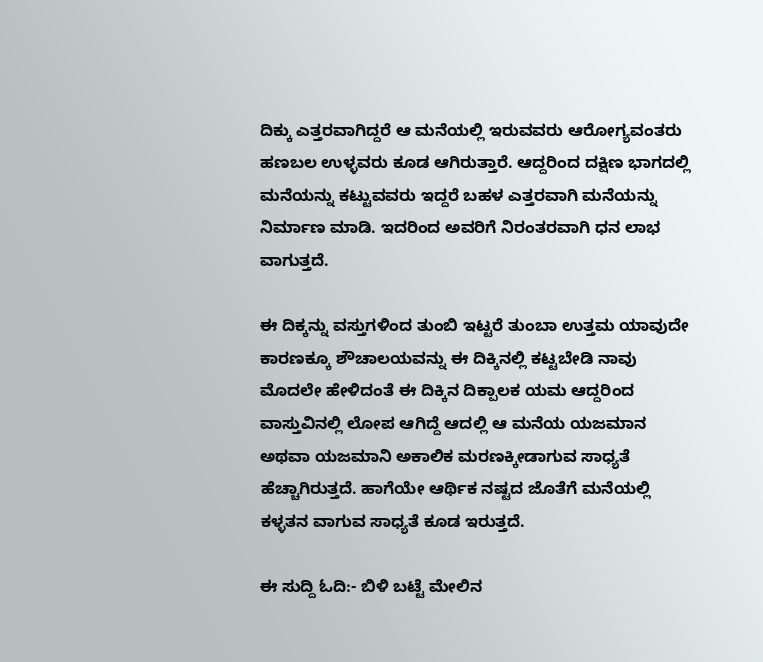ದಿಕ್ಕು ಎತ್ತರವಾಗಿದ್ದರೆ ಆ ಮನೆಯಲ್ಲಿ ಇರುವವರು ಆರೋಗ್ಯವಂತರು ಹಣಬಲ ಉಳ್ಳವರು ಕೂಡ ಆಗಿರುತ್ತಾರೆ. ಆದ್ದರಿಂದ ದಕ್ಷಿಣ ಭಾಗದಲ್ಲಿ ಮನೆಯನ್ನು ಕಟ್ಟುವವರು ಇದ್ದರೆ ಬಹಳ ಎತ್ತರವಾಗಿ ಮನೆಯನ್ನು ನಿರ್ಮಾಣ ಮಾಡಿ. ಇದರಿಂದ ಅವರಿಗೆ ನಿರಂತರವಾಗಿ ಧನ ಲಾಭ ವಾಗುತ್ತದೆ.

ಈ ದಿಕ್ಕನ್ನು ವಸ್ತುಗಳಿಂದ ತುಂಬಿ ಇಟ್ಟರೆ ತುಂಬಾ ಉತ್ತಮ ಯಾವುದೇ ಕಾರಣಕ್ಕೂ ಶೌಚಾಲಯವನ್ನು ಈ ದಿಕ್ಕಿನಲ್ಲಿ ಕಟ್ಟಬೇಡಿ ನಾವು ಮೊದಲೇ ಹೇಳಿದಂತೆ ಈ ದಿಕ್ಕಿನ ದಿಕ್ಪಾಲಕ ಯಮ ಆದ್ದರಿಂದ ವಾಸ್ತುವಿನಲ್ಲಿ ಲೋಪ ಆಗಿದ್ದೆ ಆದಲ್ಲಿ ಆ ಮನೆಯ ಯಜಮಾನ ಅಥವಾ ಯಜಮಾನಿ ಅಕಾಲಿಕ ಮರಣಕ್ಕೀಡಾಗುವ ಸಾಧ್ಯತೆ ಹೆಚ್ಚಾಗಿರುತ್ತದೆ. ಹಾಗೆಯೇ ಆರ್ಥಿಕ ನಷ್ಟದ ಜೊತೆಗೆ ಮನೆಯಲ್ಲಿ ಕಳ್ಳತನ ವಾಗುವ ಸಾಧ್ಯತೆ ಕೂಡ ಇರುತ್ತದೆ.

ಈ ಸುದ್ದಿ ಓದಿ:- ಬಿಳಿ ಬಟ್ಟೆ ಮೇಲಿನ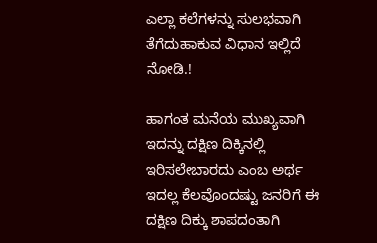ಎಲ್ಲಾ ಕಲೆಗಳನ್ನು ಸುಲಭವಾಗಿ ತೆಗೆದುಹಾಕುವ ವಿಧಾನ ಇಲ್ಲಿದೆ ನೋಡಿ.!

ಹಾಗಂತ ಮನೆಯ ಮುಖ್ಯವಾಗಿ ಇದನ್ನು ದಕ್ಷಿಣ ದಿಕ್ಕಿನಲ್ಲಿ ಇರಿಸಲೇಬಾರದು ಎಂಬ ಅರ್ಥ ಇದಲ್ಲ ಕೆಲವೊಂದಷ್ಟು ಜನರಿಗೆ ಈ ದಕ್ಷಿಣ ದಿಕ್ಕು ಶಾಪದಂತಾಗಿ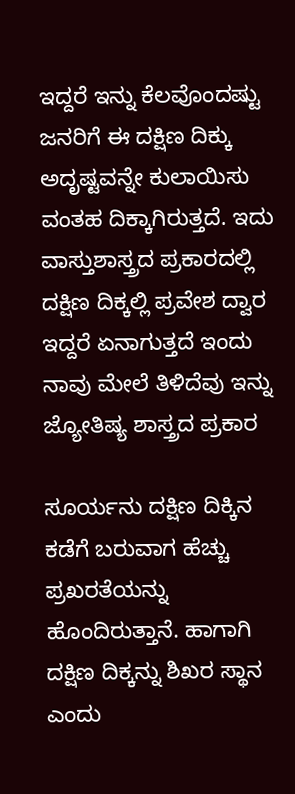ಇದ್ದರೆ ಇನ್ನು ಕೆಲವೊಂದಷ್ಟು ಜನರಿಗೆ ಈ ದಕ್ಷಿಣ ದಿಕ್ಕು ಅದೃಷ್ಟವನ್ನೇ ಕುಲಾಯಿಸು ವಂತಹ ದಿಕ್ಕಾಗಿರುತ್ತದೆ. ಇದು ವಾಸ್ತುಶಾಸ್ತ್ರದ ಪ್ರಕಾರದಲ್ಲಿ ದಕ್ಷಿಣ ದಿಕ್ಕಲ್ಲಿ ಪ್ರವೇಶ ದ್ವಾರ ಇದ್ದರೆ ಏನಾಗುತ್ತದೆ ಇಂದು ನಾವು ಮೇಲೆ ತಿಳಿದೆವು ಇನ್ನು ಜ್ಯೋತಿಷ್ಯ ಶಾಸ್ತ್ರದ ಪ್ರಕಾರ

ಸೂರ್ಯನು ದಕ್ಷಿಣ ದಿಕ್ಕಿನ ಕಡೆಗೆ ಬರುವಾಗ ಹೆಚ್ಚು ಪ್ರಖರತೆಯನ್ನು ಹೊಂದಿರುತ್ತಾನೆ. ಹಾಗಾಗಿ ದಕ್ಷಿಣ ದಿಕ್ಕನ್ನು ಶಿಖರ ಸ್ಥಾನ ಎಂದು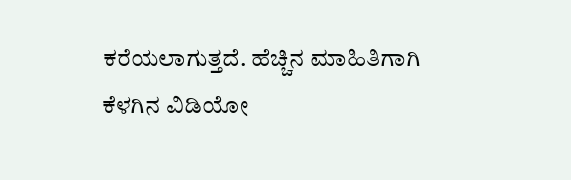ಕರೆಯಲಾಗುತ್ತದೆ. ಹೆಚ್ಚಿನ ಮಾಹಿತಿಗಾಗಿ ಕೆಳಗಿನ ವಿಡಿಯೋ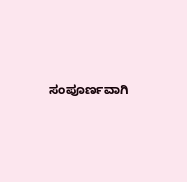ಸಂಪೂರ್ಣವಾಗಿ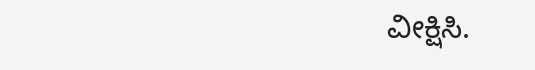ವೀಕ್ಷಿಸಿ.